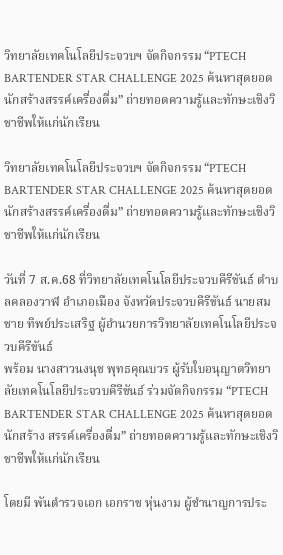วิทยาลัยเทคโนโลยีประจวบฯ จัดกิจกรรม “PTECH BARTENDER STAR CHALLENGE 2025 ค้นหาสุดยอดนักสร้างสรรค์เครื่องดื่ม” ถ่ายทอดความรู้และทักษะเชิงวิชาชีพให้แก่นักเรียน

วิทยาลัยเทคโนโลยีประจวบฯ จัดกิจกรรม “PTECH BARTENDER STAR CHALLENGE 2025 ค้นหาสุดยอดนักสร้างสรรค์เครื่องดื่ม” ถ่ายทอดความรู้และทักษะเชิงวิชาชีพให้แก่นักเรียน

วันที่ 7 ส.ค.68 ที่วิทยาลัยเทคโนโลยีประจวบคีรีขันธ์ ตำบลคลองวาฬ อำเภอเมือง จังหวัดประจวบคีรีขันธ์ นายสมชาย ทิพย์ประเสริฐ ผู้อำนวยการวิทยาลัยเทคโนโลยีประจวบคีรีขันธ์
พร้อม นางสาวนงนุช พุทธคุณบวร ผู้รับใบอนุญาตวิทยาลัยเทคโนโลยีประจวบคีรีขันธ์ ร่วมจัดกิจกรรม “PTECH BARTENDER STAR CHALLENGE 2025 ค้นหาสุดยอดนักสร้าง สรรค์เครื่องดื่ม” ถ่ายทอดความรู้และทักษะเชิงวิชาชีพให้แก่นักเรียน

โดยมี พันตำรวจเอก เอกราช หุ่นงาม ผู้ชำนาญการประ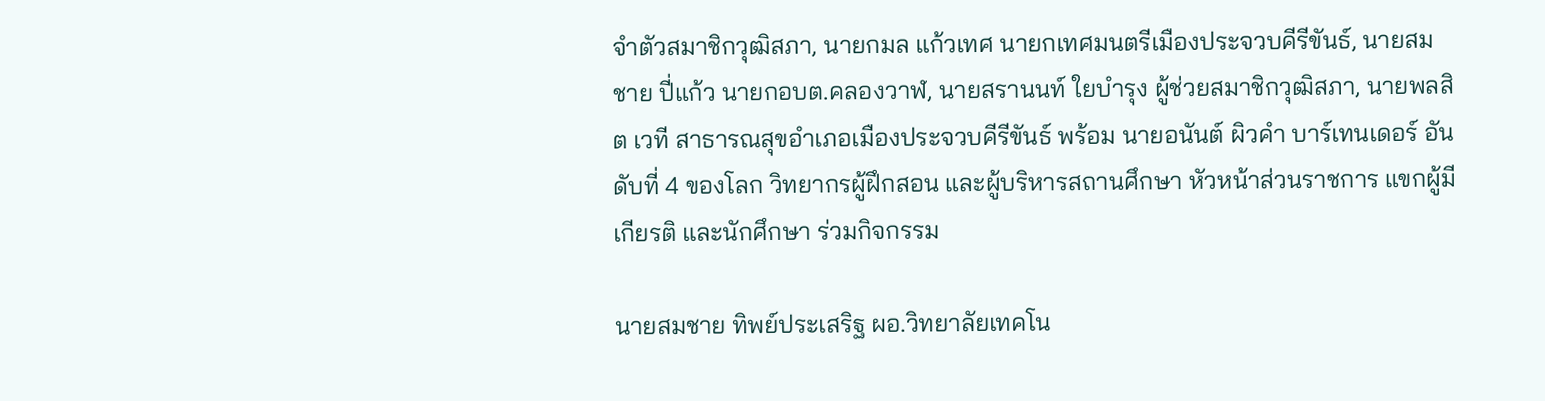จำตัวสมาชิกวุฒิสภา, นายกมล แก้วเทศ นายกเทศมนตรีเมืองประจวบคีรีขันธ์, นายสมชาย ปี่แก้ว นายกอบต.คลองวาฬ, นายสรานนท์ ใยบำรุง ผู้ช่วยสมาชิกวุฒิสภา, นายพลสิต เวที สาธารณสุขอำเภอเมืองประจวบคีรีขันธ์ พร้อม นายอนันต์ ผิวคำ บาร์เทนเดอร์ อันดับที่ 4 ของโลก วิทยากรผู้ฝึกสอน และผู้บริหารสถานศึกษา หัวหน้าส่วนราชการ แขกผู้มีเกียรติ และนักศึกษา ร่วมกิจกรรม

นายสมชาย ทิพย์ประเสริฐ ผอ.วิทยาลัยเทคโน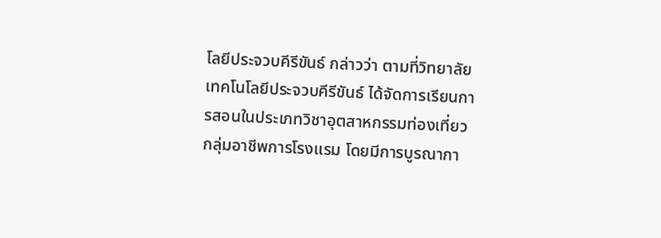โลยีประจวบคีรีขันธ์ กล่าวว่า ตามที่วิทยาลัยเทคโนโลยีประจวบคีรีขันธ์ ได้จัดการเรียนการสอนในประเภทวิชาอุตสาหกรรมท่องเที่ยว กลุ่มอาชีพการโรงแรม โดยมีการบูรณากา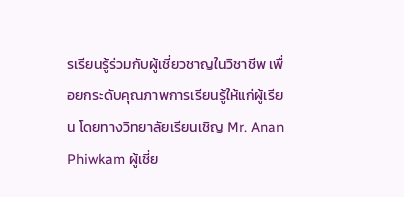รเรียนรู้ร่วมกับผู้เชี่ยวชาญในวิชาชีพ เพื่อยกระดับคุณภาพการเรียนรู้ให้แก่ผู้เรียน โดยทางวิทยาลัยเรียนเชิญ Mr. Anan Phiwkam ผู้เชี่ย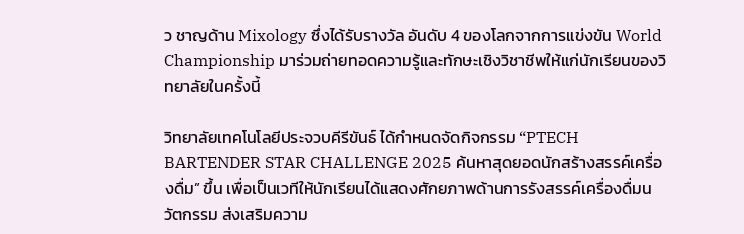ว ชาญด้าน Mixology ซึ่งได้รับรางวัล อันดับ 4 ของโลกจากการแข่งขัน World Championship มาร่วมถ่ายทอดความรู้และทักษะเชิงวิชาชีพให้แก่นักเรียนของวิทยาลัยในครั้งนี้

วิทยาลัยเทคโนโลยีประจวบคีรีขันธ์ ได้กำหนดจัดกิจกรรม “PTECH BARTENDER STAR CHALLENGE 2025 ค้นหาสุดยอดนักสร้างสรรค์เครื่องดื่ม” ขึ้น เพื่อเป็นเวทีให้นักเรียนได้แสดงศักยภาพด้านการรังสรรค์เครื่องดื่มนวัตกรรม ส่งเสริมความ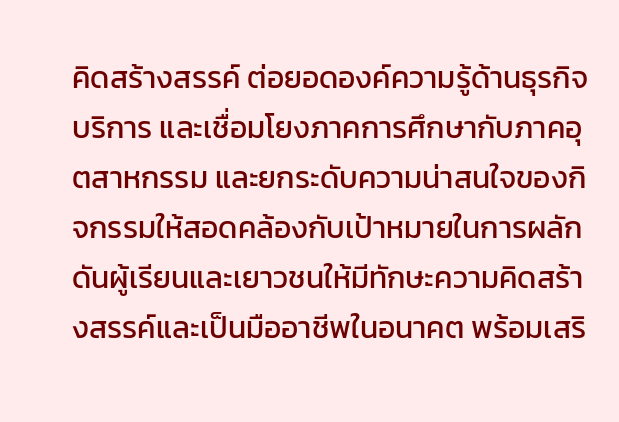คิดสร้างสรรค์ ต่อยอดองค์ความรู้ด้านธุรกิจบริการ และเชื่อมโยงภาคการศึกษากับภาคอุตสาหกรรม และยกระดับความน่าสนใจของกิจกรรมให้สอดคล้องกับเป้าหมายในการผลักดันผู้เรียนและเยาวชนให้มีทักษะความคิดสร้างสรรค์และเป็นมืออาชีพในอนาคต พร้อมเสริ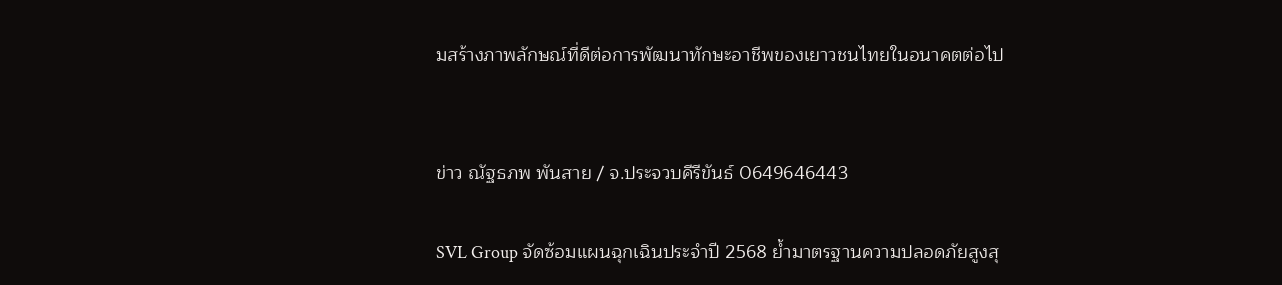มสร้างภาพลักษณ์ที่ดีต่อการพัฒนาทักษะอาชีพของเยาวชนไทยในอนาคตต่อไป


ข่าว ณัฐธภพ พันสาย / จ.ประจวบคีรีขันธ์ 0649646443

SVL Group จัดซ้อมแผนฉุกเฉินประจำปี 2568 ย้ำมาตรฐานความปลอดภัยสูงสุ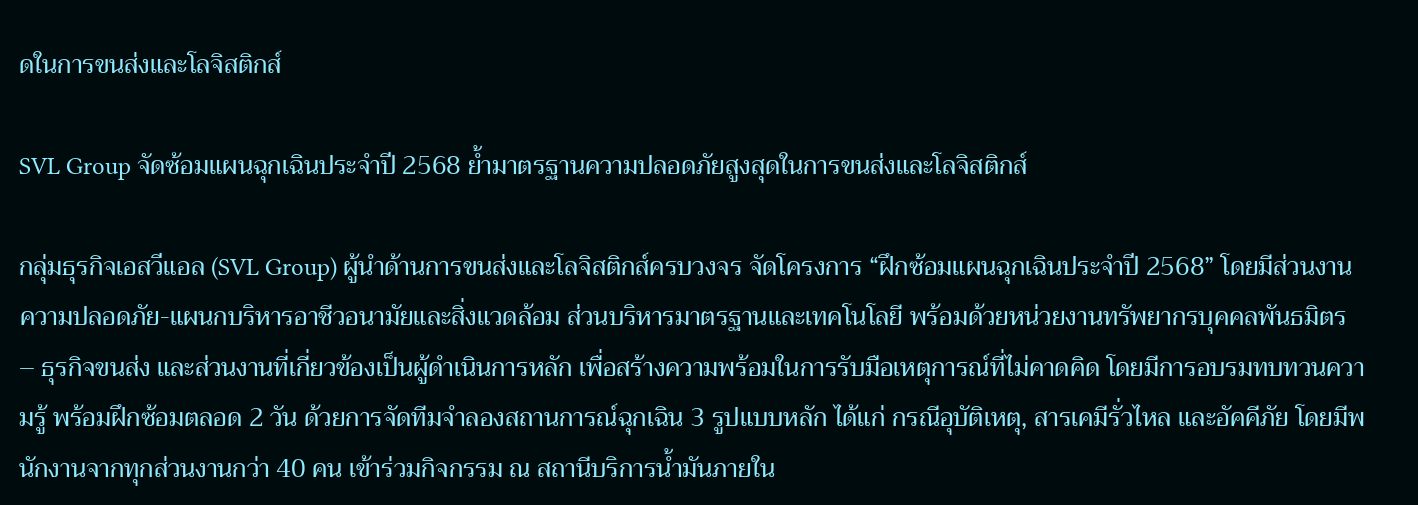ดในการขนส่งและโลจิสติกส์

SVL Group จัดซ้อมแผนฉุกเฉินประจำปี 2568 ย้ำมาตรฐานความปลอดภัยสูงสุดในการขนส่งและโลจิสติกส์

กลุ่มธุรกิจเอสวีแอล (SVL Group) ผู้นำด้านการขนส่งและโลจิสติกส์ครบวงจร จัดโครงการ “ฝึกซ้อมแผนฉุกเฉินประจำปี 2568” โดยมีส่วนงานความปลอดภัย-แผนกบริหารอาชีวอนามัยและสิ่งแวดล้อม ส่วนบริหารมาตรฐานและเทคโนโลยี พร้อมด้วยหน่วยงานทรัพยากรบุคคลพันธมิตร – ธุรกิจขนส่ง และส่วนงานที่เกี่ยวข้องเป็นผู้ดำเนินการหลัก เพื่อสร้างความพร้อมในการรับมือเหตุการณ์ที่ไม่คาดคิด โดยมีการอบรมทบทวนความรู้ พร้อมฝึกซ้อมตลอด 2 วัน ด้วยการจัดทีมจำลองสถานการณ์ฉุกเฉิน 3 รูปแบบหลัก ได้แก่ กรณีอุบัติเหตุ, สารเคมีรั่วไหล และอัคคีภัย โดยมีพนักงานจากทุกส่วนงานกว่า 40 คน เข้าร่วมกิจกรรม ณ สถานีบริการน้ำมันภายใน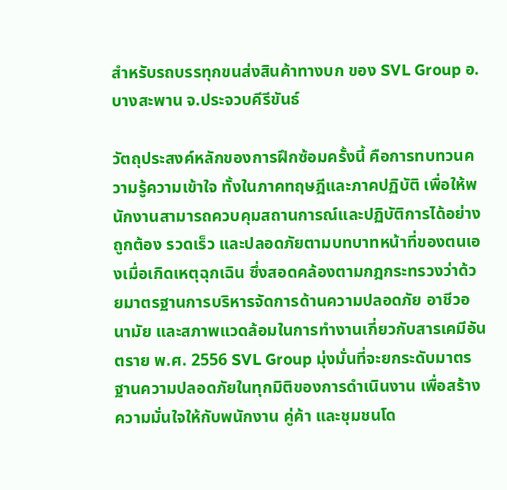สำหรับรถบรรทุกขนส่งสินค้าทางบก ของ SVL Group อ.บางสะพาน จ.ประจวบคีรีขันธ์

วัตถุประสงค์หลักของการฝึกซ้อมครั้งนี้ คือการทบทวนความรู้ความเข้าใจ ทั้งในภาคทฤษฎีและภาคปฏิบัติ เพื่อให้พนักงานสามารถควบคุมสถานการณ์และปฏิบัติการได้อย่างถูกต้อง รวดเร็ว และปลอดภัยตามบทบาทหน้าที่ของตนเองเมื่อเกิดเหตุฉุกเฉิน ซึ่งสอดคล้องตามกฎกระทรวงว่าด้วยมาตรฐานการบริหารจัดการด้านความปลอดภัย อาชีวอนามัย และสภาพแวดล้อมในการทำงานเกี่ยวกับสารเคมีอันตราย พ.ศ. 2556 SVL Group มุ่งมั่นที่จะยกระดับมาตรฐานความปลอดภัยในทุกมิติของการดำเนินงาน เพื่อสร้างความมั่นใจให้กับพนักงาน คู่ค้า และชุมชนโด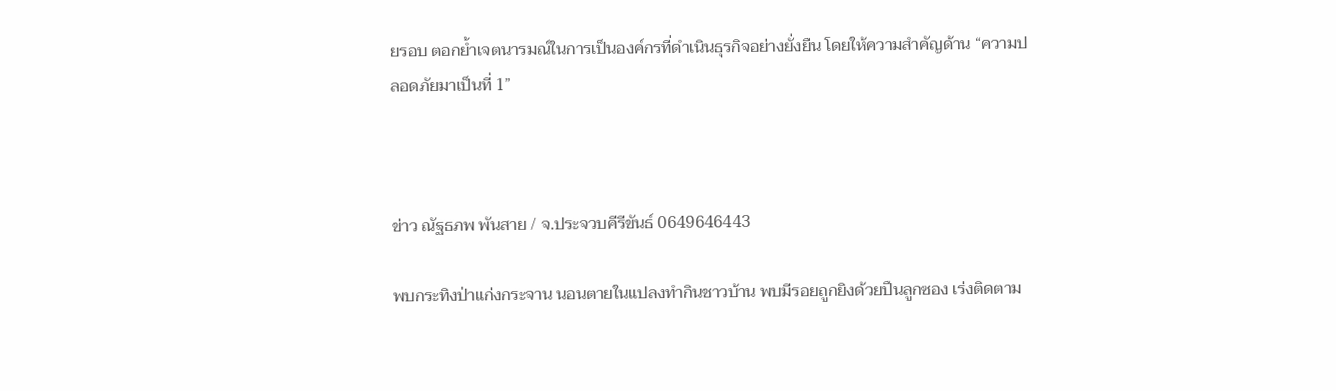ยรอบ ตอกย้ำเจตนารมณ์ในการเป็นองค์กรที่ดำเนินธุรกิจอย่างยั่งยืน โดยให้ความสำคัญด้าน “ความปลอดภัยมาเป็นที่ 1”



ข่าว ณัฐธภพ พันสาย / จ.ประจวบคีรีขันธ์ 0649646443

พบกระทิงป่าแก่งกระจาน นอนตายในแปลงทำกินชาวบ้าน พบมีรอยถูกยิงด้วยปืนลูกซอง เร่งติดตาม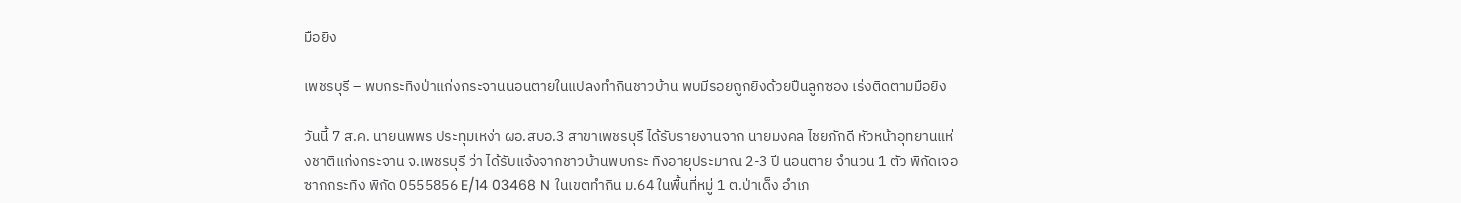มือยิง

เพชรบุรี – พบกระทิงป่าแก่งกระจานนอนตายในแปลงทำกินชาวบ้าน พบมีรอยถูกยิงด้วยปืนลูกซอง เร่งติดตามมือยิง

วันนี้ 7 ส.ค. นายนพพร ประทุมเหง่า ผอ.สบอ.3 สาขาเพชรบุรี ได้รับรายงานจาก นายมงคล ไชยภักดี หัวหน้าอุทยานแห่งชาติแก่งกระจาน จ.เพชรบุรี ว่า ได้รับแจ้งจากชาวบ้านพบกระ ทิงอายุประมาณ 2-3 ปี นอนตาย จำนวน 1 ตัว พิกัดเจอซากกระทิง พิกัด 0555856 E/14 03468 N ในเขตทำกิน ม.64 ในพื้นที่หมู่ 1 ต.ป่าเด็ง อำเภ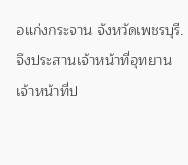อแก่งกระจาน จังหวัดเพชรบุรี. จึงประสานเจ้าหน้าที่อุทยาน เจ้าหน้าที่ป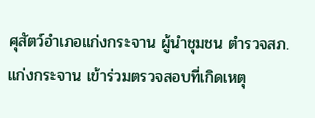ศุสัตว์อำเภอแก่งกระจาน ผู้นำชุมชน ตำรวจสภ.แก่งกระจาน เข้าร่วมตรวจสอบที่เกิดเหตุ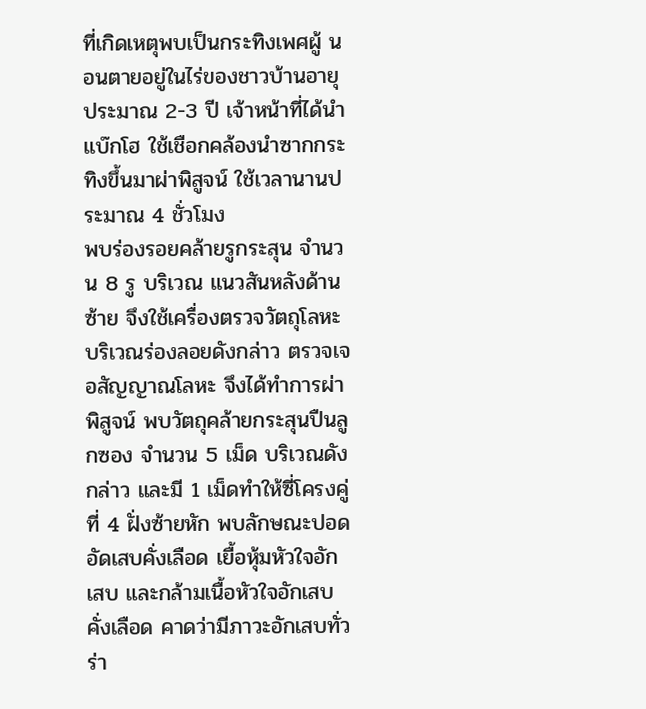ที่เกิดเหตุพบเป็นกระทิงเพศผู้ นอนตายอยู่ในไร่ของชาวบ้านอายุประมาณ 2-3 ปี เจ้าหน้าที่ได้นำแบ๊กโฮ ใช้เชือกคล้องนำซากกระทิงขึ้นมาผ่าพิสูจน์ ใช้เวลานานประมาณ 4 ชั่วโมง
พบร่องรอยคล้ายรูกระสุน จำนวน 8 รู บริเวณ แนวสันหลังด้านซ้าย จึงใช้เครื่องตรวจวัตถุโลหะ บริเวณร่องลอยดังกล่าว ตรวจเจอสัญญาณโลหะ จึงได้ทำการผ่าพิสูจน์ พบวัตถุคล้ายกระสุนปืนลูกซอง จำนวน 5 เม็ด บริเวณดังกล่าว และมี 1 เม็ดทำให้ซี่โครงคู่ที่ 4 ฝั่งซ้ายหัก พบลักษณะปอดอัดเสบคั่งเลือด เยื้อหุ้มหัวใจอักเสบ และกล้ามเนื้อหัวใจอักเสบคั่งเลือด คาดว่ามีภาวะอักเสบทั่วร่า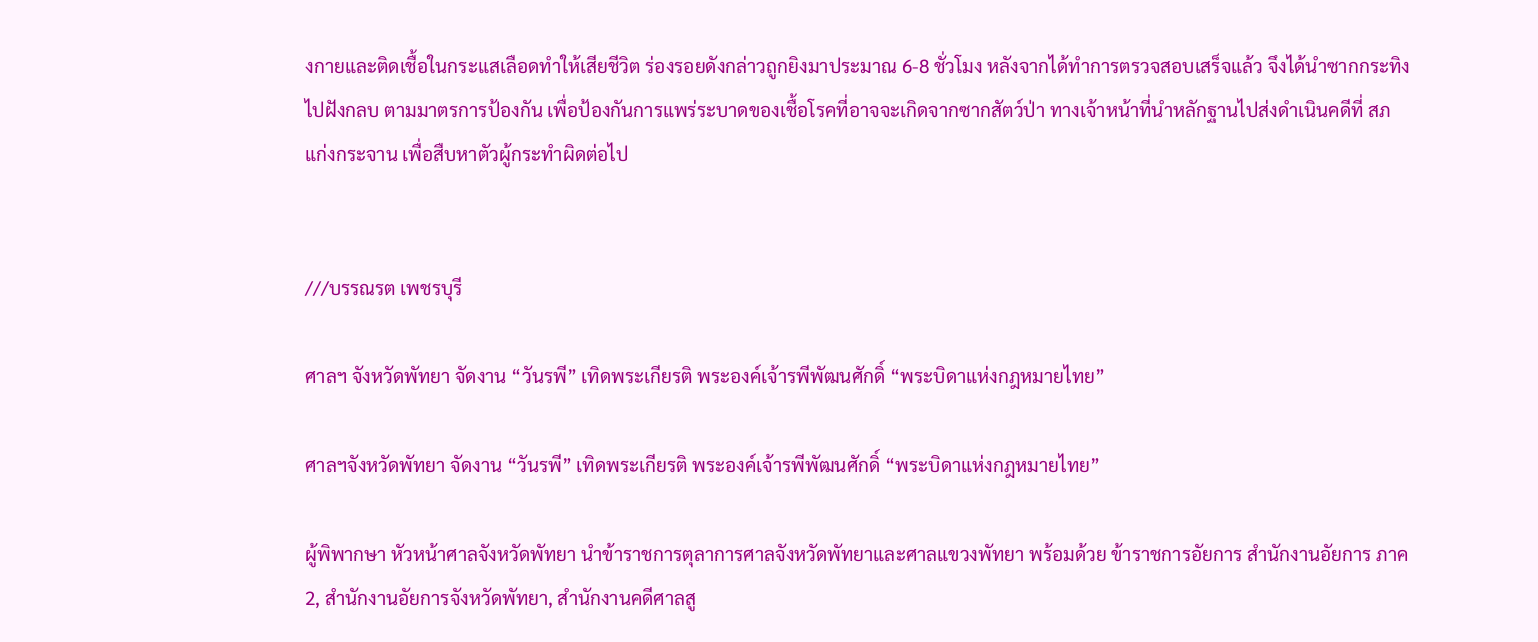งกายและติดเชื้อในกระแสเลือดทำให้เสียชีวิต ร่องรอยดังกล่าวถูกยิงมาประมาณ 6-8 ชั่วโมง หลังจากได้ทำการตรวจสอบเสร็จแล้ว จึงได้นำซากกระทิงไปฝังกลบ ตามมาตรการป้องกัน เพื่อป้องกันการแพร่ระบาดของเชื้อโรคที่อาจจะเกิดจากซากสัตว์ป่า ทางเจ้าหน้าที่นำหลักฐานไปส่งดำเนินคดีที่ สภ แก่งกระจาน เพื่อสืบหาตัวผู้กระทำผิดต่อไป


///บรรณรต เพชรบุรี

ศาลฯ จังหวัดพัทยา จัดงาน “วันรพี” เทิดพระเกียรติ พระองค์เจ้ารพีพัฒนศักดิ์ “พระบิดาแห่งกฎหมายไทย”

ศาลฯจังหวัดพัทยา จัดงาน “วันรพี” เทิดพระเกียรติ พระองค์เจ้ารพีพัฒนศักดิ์ “พระบิดาแห่งกฎหมายไทย”

ผู้พิพากษา หัวหน้าศาลจังหวัดพัทยา นำข้าราชการตุลาการศาลจังหวัดพัทยาและศาลแขวงพัทยา พร้อมด้วย ข้าราชการอัยการ สำนักงานอัยการ ภาค2, สำนักงานอัยการจังหวัดพัทยา, สำนักงานคดีศาลสู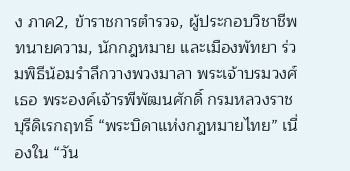ง ภาค2, ข้าราชการตำรวจ, ผู้ประกอบวิชาชีพทนายความ, นักกฎหมาย และเมืองพัทยา ร่วมพิธีน้อมรำลึกวางพวงมาลา พระเจ้าบรมวงศ์เธอ พระองค์เจ้ารพีพัฒนศักดิ์ กรมหลวงราชบุรีดิเรกฤทธิ์ “พระบิดาแห่งกฎหมายไทย” เนื่องใน “วัน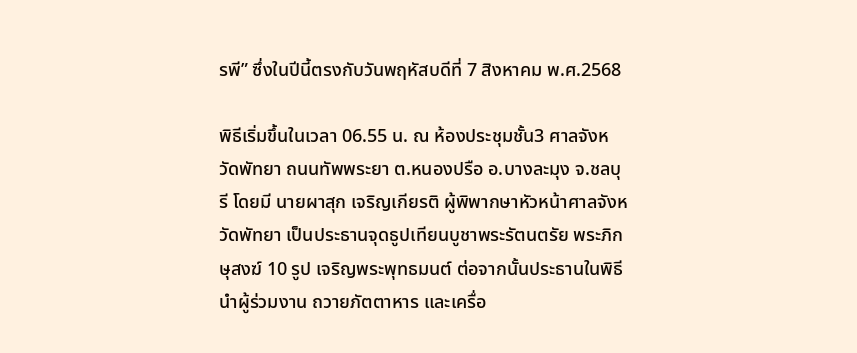รพี” ซึ่งในปีนี้ตรงกับวันพฤหัสบดีที่ 7 สิงหาคม พ.ศ.2568

พิธีเริ่มขึ้นในเวลา 06.55 น. ณ ห้องประชุมชั้น3 ศาลจังหวัดพัทยา ถนนทัพพระยา ต.หนองปรือ อ.บางละมุง จ.ชลบุรี โดยมี นายผาสุก เจริญเกียรติ ผู้พิพากษาหัวหน้าศาลจังหวัดพัทยา เป็นประธานจุดธูปเทียนบูชาพระรัตนตรัย พระภิกษุสงฆ์ 10 รูป เจริญพระพุทธมนต์ ต่อจากนั้นประธานในพิธีนำผู้ร่วมงาน ถวายภัตตาหาร และเครื่อ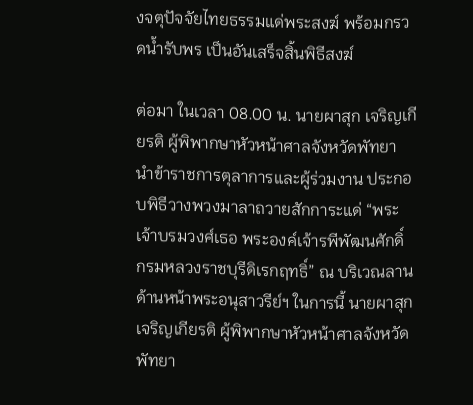งจตุปัจจัยไทยธรรมแด่พระสงฆ์ พร้อมกรวดน้ำรับพร เป็นอันเสร็จสิ้นพิธีสงฆ์

ต่อมา ในเวลา 08.00 น. นายผาสุก เจริญเกียรติ ผู้พิพากษาหัวหน้าศาลจังหวัดพัทยา นำข้าราชการตุลาการและผู้ร่วมงาน ประกอบพิธีวางพวงมาลาถวายสักการะแด่ “พระเจ้าบรมวงศ์เธอ พระองค์เจ้ารพีพัฒนศักดิ์ กรมหลวงราชบุรีดิเรกฤทธิ์” ณ บริเวณลานด้านหน้าพระอนุสาวรีย์ฯ ในการนี้ นายผาสุก เจริญเกียรติ ผู้พิพากษาหัวหน้าศาลจังหวัดพัทยา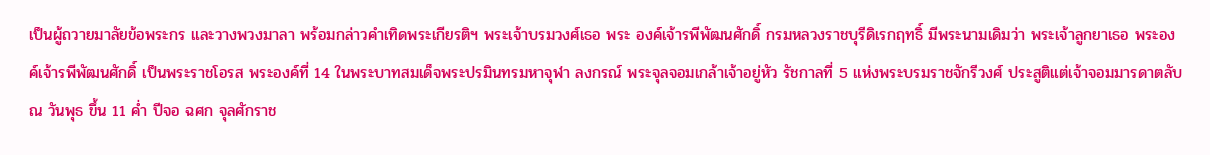เป็นผู้ถวายมาลัยข้อพระกร และวางพวงมาลา พร้อมกล่าวคำเทิดพระเกียรติฯ พระเจ้าบรมวงศ์เธอ พระ องค์เจ้ารพีพัฒนศักดิ์ กรมหลวงราชบุรีดิเรกฤทธิ์ มีพระนามเดิมว่า พระเจ้าลูกยาเธอ พระองค์เจ้ารพีพัฒนศักดิ์ เป็นพระราชโอรส พระองค์ที่ 14 ในพระบาทสมเด็จพระปรมินทรมหาจุฬา ลงกรณ์ พระจุลจอมเกล้าเจ้าอยู่หัว รัชกาลที่ 5 แห่งพระบรมราชจักรีวงศ์ ประสูติแต่เจ้าจอมมารดาตลับ ณ วันพุธ ขึ้น 11 ค่ำ ปีจอ ฉศก จุลศักราช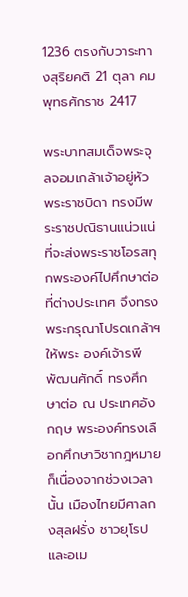1236 ตรงกับวาระทางสุริยคติ 21 ตุลา คม พุทธศักราช 2417

พระบาทสมเด็จพระจุลจอมเกล้าเจ้าอยู่หัว พระราชบิดา ทรงมีพระราชปณิธานแน่วแน่ที่จะส่งพระราชโอรสทุกพระองค์ไปศึกษาต่อที่ต่างประเทศ จึงทรงพระกรุณาโปรดเกล้าฯ ให้พระ องค์เจ้ารพีพัฒนศักดิ์ ทรงศึกษาต่อ ณ ประเทศอังกฤษ พระองค์ทรงเลือกศึกษาวิชากฎหมาย ก็เนื่องจากช่วงเวลานั้น เมืองไทยมีศาลกงสุลฝรั่ง ชาวยุโรปและอเม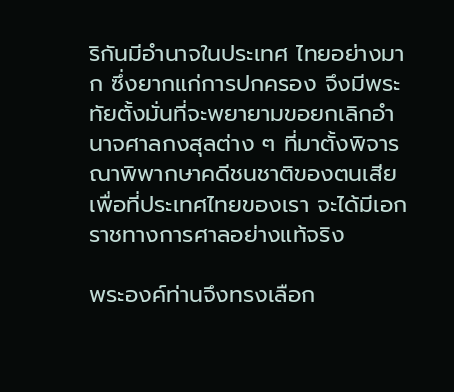ริกันมีอำนาจในประเทศ ไทยอย่างมาก ซึ่งยากแก่การปกครอง จึงมีพระทัยตั้งมั่นที่จะพยายามขอยกเลิกอำนาจศาลกงสุลต่าง ๆ ที่มาตั้งพิจารณาพิพากษาคดีชนชาติของตนเสีย เพื่อที่ประเทศไทยของเรา จะได้มีเอกราชทางการศาลอย่างแท้จริง

พระองค์ท่านจึงทรงเลือก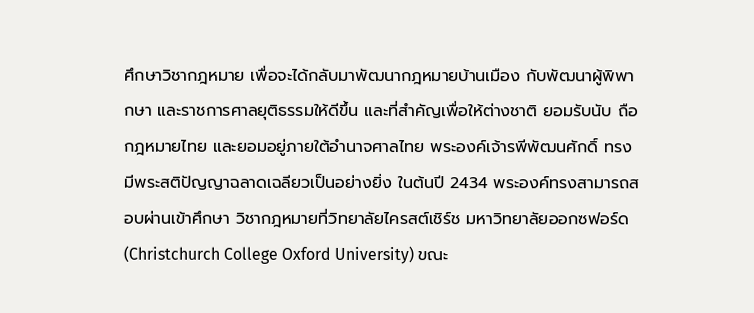ศึกษาวิชากฎหมาย เพื่อจะได้กลับมาพัฒนากฎหมายบ้านเมือง กับพัฒนาผู้พิพากษา และราชการศาลยุติธรรมให้ดีขึ้น และที่สำคัญเพื่อให้ต่างชาติ ยอมรับนับ ถือกฎหมายไทย และยอมอยู่ภายใต้อำนาจศาลไทย พระองค์เจ้ารพีพัฒนศักดิ์ ทรงมีพระสติปัญญาฉลาดเฉลียวเป็นอย่างยิ่ง ในต้นปี 2434 พระองค์ทรงสามารถสอบผ่านเข้าศึกษา วิชากฎหมายที่วิทยาลัยไครสต์เชิร์ช มหาวิทยาลัยออกซฟอร์ด (Christchurch College Oxford University) ขณะ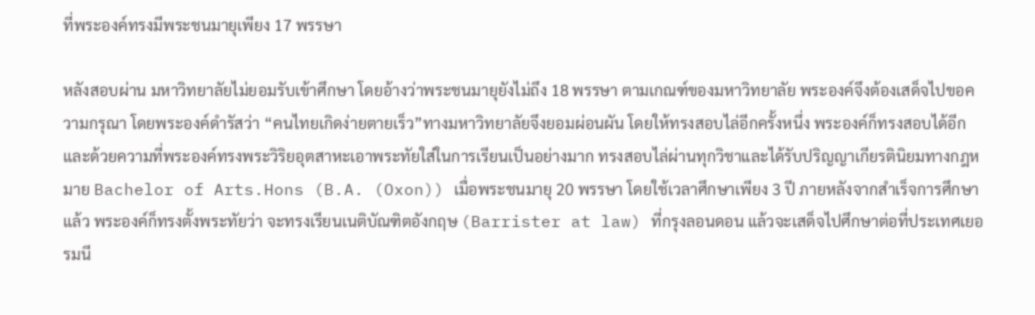ที่พระองค์ทรงมีพระชนมายุเพียง 17 พรรษา

หลังสอบผ่าน มหาวิทยาลัยไม่ยอมรับเข้าศึกษา โดยอ้างว่าพระชนมายุยังไม่ถึง 18 พรรษา ตามเกณฑ์ของมหาวิทยาลัย พระองค์จึงต้องเสด็จไปขอความกรุณา โดยพระองค์ดำรัสว่า “คนไทยเกิดง่ายตายเร็ว”ทางมหาวิทยาลัยจึงยอมผ่อนผัน โดยให้ทรงสอบไล่อีกครั้งหนึ่ง พระองค์ก็ทรงสอบได้อีก และด้วยความที่พระองค์ทรงพระวิริยอุตสาหะเอาพระทัยใส่ในการเรียนเป็นอย่างมาก ทรงสอบไล่ผ่านทุกวิชาและได้รับปริญญาเกียรตินิยมทางกฎหมาย Bachelor of Arts.Hons (B.A. (Oxon)) เมื่อพระชนมายุ 20 พรรษา โดยใช้เวลาศึกษาเพียง 3 ปี ภายหลังจากสำเร็จการศึกษาแล้ว พระองค์ก็ทรงตั้งพระทัยว่า จะทรงเรียนเนติบัณฑิตอังกฤษ (Barrister at law) ที่กรุงลอนดอน แล้วจะเสด็จไปศึกษาต่อที่ประเทศเยอรมนี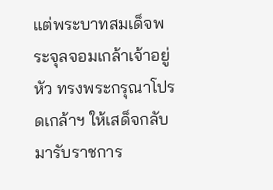แต่พระบาทสมเด็จพระจุลจอมเกล้าเจ้าอยู่หัว ทรงพระกรุณาโปรดเกล้าฯ ให้เสด็จกลับมารับราชการ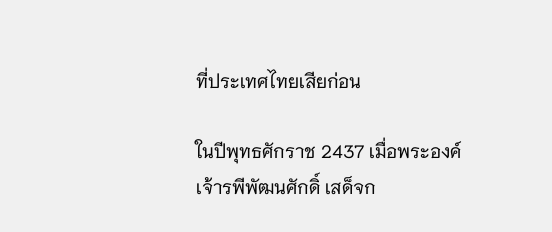ที่ประเทศไทยเสียก่อน

ในปีพุทธศักราช 2437 เมื่อพระองค์เจ้ารพีพัฒนศักดิ์ เสด็จก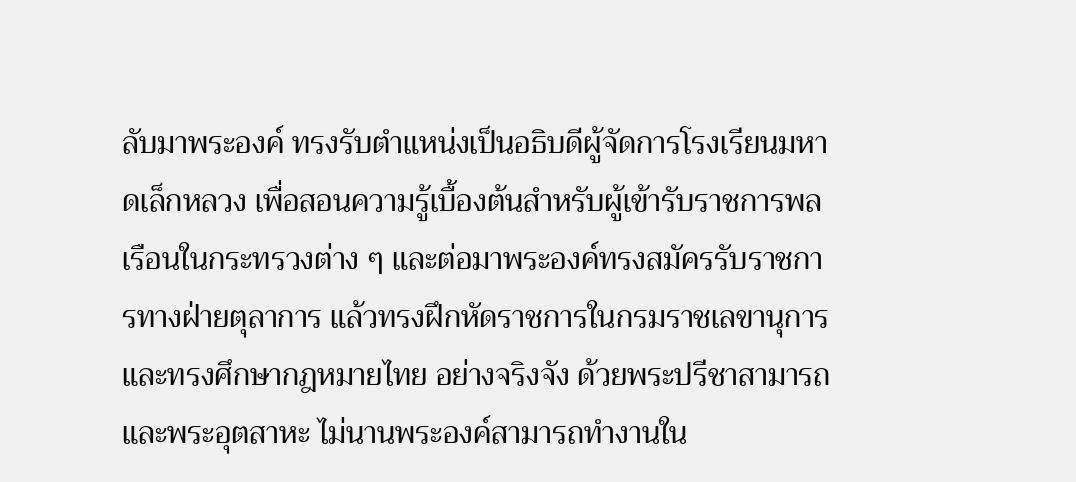ลับมาพระองค์ ทรงรับตำแหน่งเป็นอธิบดีผู้จัดการโรงเรียนมหาดเล็กหลวง เพื่อสอนความรู้เบื้องต้นสำหรับผู้เข้ารับราชการพลเรือนในกระทรวงต่าง ๆ และต่อมาพระองค์ทรงสมัครรับราชการทางฝ่ายตุลาการ แล้วทรงฝึกหัดราชการในกรมราชเลขานุการ และทรงศึกษากฎหมายไทย อย่างจริงจัง ด้วยพระปรีชาสามารถและพระอุตสาหะ ไม่นานพระองค์สามารถทำงานใน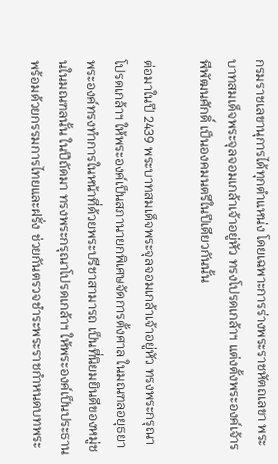กรมราชเลขานุการได้ทุกตำแหน่ง โดยเฉพาะการร่างพระราชหัตถเลขา พระบาทสมเด็จพระจุลจอมเกล้าเจ้าอยู่หัว ทรงโปรดเกล้าฯ แต่งตั้งพระองค์เจ้ารพีพัฒนศักดิ์ เป็นองคมนตรีในปีเดียวกันนั้น

ต่อมาในปี 2439 พระบาทสมเด็จพระจุลจอมเกล้าเจ้าอยู่หัว ทรงพระกรุณาโปรดเกล้าฯ ให้พระองค์เป็นสภานายกพิเศษจัดการตั้งศาล ในมณฑลอยุธยา พระองค์ทรงทำการในหน้าที่ด้วยพระปรีชาสามารถ เป็นที่นิยมยินดีของหมู่ชนในมณฑลนั้น ในปีถัดมา ทรงพระกรุณาโปรดเกล้าฯ ให้พระองค์เป็นประธานพร้อมด้วยกรรมการไทยและฝรั่ง ช่วยกันตรวจชำระพระราชกำหนดบทพระ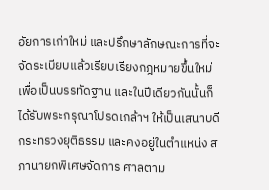อัยการเก่าใหม่ และปรึกษาลักษณะการที่จะจัดระเบียบแล้วเรียบเรียงกฎหมายขึ้นใหม่เพื่อเป็นบรรทัดฐาน และในปีเดียวกันนั้นก็ได้รับพระกรุณาโปรดเกล้าฯ ให้เป็นเสนาบดีกระทรวงยุติธรรม และคงอยู่ในตำแหน่ง สภานายกพิเศษจัดการ ศาลตาม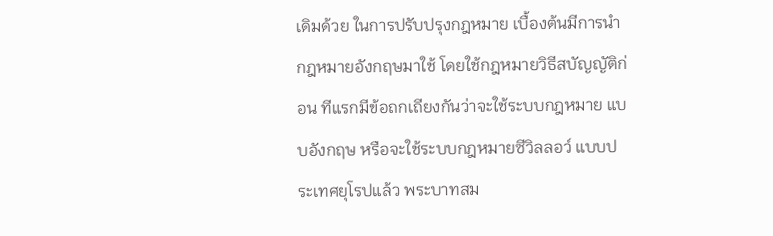เดิมด้วย ในการปรับปรุงกฎหมาย เบื้องต้นมีการนำกฎหมายอังกฤษมาใช้ โดยใช้กฎหมายวิธีสบัญญัติก่อน ทีแรกมีข้อถกเถียงกันว่าจะใช้ระบบกฎหมาย แบบอังกฤษ หรือจะใช้ระบบกฎหมายซีวิลลอว์ แบบประเทศยุโรปแล้ว พระบาทสม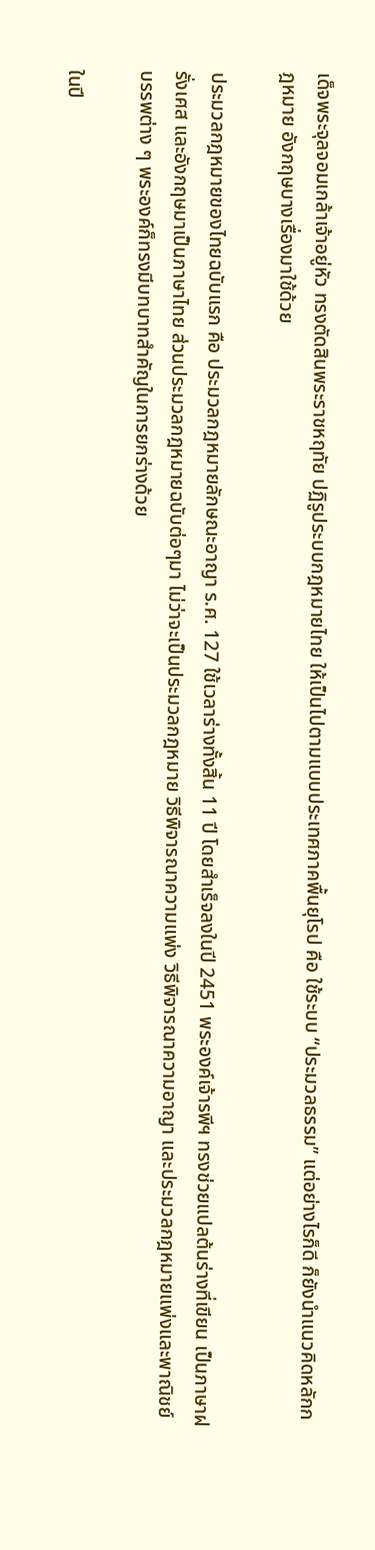เด็จพระจุลจอมเกล้าเจ้าอยู่หัว ทรงตัดสินพระราชหฤทัย ปฏิรูประบบกฎหมายไทย ให้เป็นไปตามแบบประเทศภาคพื้นยุโรป คือ ใช้ระบบ “ประมวลธรรม” แต่อย่างไรก็ดี ก็ยังนำแนวคิดหลักกฎหมาย อังกฤษบางเรื่องมาใช้ด้วย

ประมวลกฎหมายของไทยฉบับแรก คือ ประมวลกฎหมายลักษณะอาญา ร.ศ. 127 ใช้เวลาร่างทั้งสิ้น 11 ปี โดยสำเร็จลงในปี 2451 พระองค์เจ้ารพีฯ ทรงช่วยแปลต้นร่างที่เขียน เป็นภาษาฝรั่งเศส และอังกฤษมาเป็นภาษาไทย ส่วนประมวลกฎหมายฉบับต่อๆมา ไม่ว่าจะเป็นประมวลกฎหมาย วิธีพิจารณาความแพ่ง วิธีพิจารณาความอาญา และประมวลกฎหมายแพ่งและพาณิชย์บรรพต่าง ๆ พระองค์ก็ทรงมีบทบาทสำคัญในการยกร่างด้วย

ในปี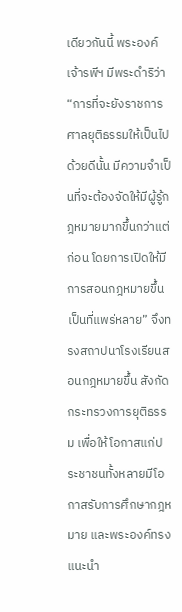เดียวกันนี้ พระองค์เจ้ารพีฯ มีพระดำริว่า “การที่จะยังราชการศาลยุติธรรมให้เป็นไปด้วยดีนั้น มีความจำเป็นที่จะต้องจัดให้มีผู้รู้กฎหมายมากขึ้นกว่าแต่ก่อน โดยการเปิดให้มีการสอนกฎหมายขึ้นเป็นที่แพร่หลาย” จึงทรงสถาปนาโรงเรียนสอนกฎหมายขึ้น สังกัดกระทรวงการยุติธรรม เพื่อให้โอกาสแก่ประชาชนทั้งหลายมีโอกาสรับการศึกษากฎหมาย และพระองค์ทรงแนะนำ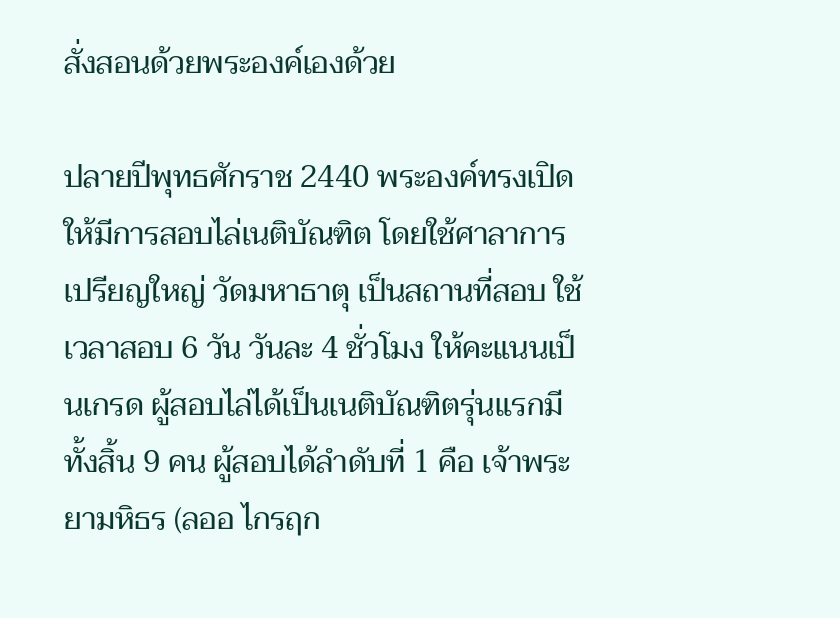สั่งสอนด้วยพระองค์เองด้วย

ปลายปีพุทธศักราช 2440 พระองค์ทรงเปิดให้มีการสอบไล่เนติบัณฑิต โดยใช้ศาลาการ เปรียญใหญ่ วัดมหาธาตุ เป็นสถานที่สอบ ใช้เวลาสอบ 6 วัน วันละ 4 ชั่วโมง ให้คะแนนเป็นเกรด ผู้สอบไล่ได้เป็นเนติบัณฑิตรุ่นแรกมีทั้งสิ้น 9 คน ผู้สอบได้ลำดับที่ 1 คือ เจ้าพระยามหิธร (ลออ ไกรฤก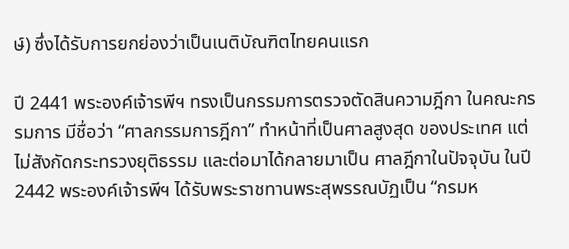ษ์) ซึ่งได้รับการยกย่องว่าเป็นเนติบัณฑิตไทยคนแรก

ปี 2441 พระองค์เจ้ารพีฯ ทรงเป็นกรรมการตรวจตัดสินความฎีกา ในคณะกรรมการ มีชื่อว่า “ศาลกรรมการฎีกา” ทำหน้าที่เป็นศาลสูงสุด ของประเทศ แต่ไม่สังกัดกระทรวงยุติธรรม และต่อมาได้กลายมาเป็น ศาลฎีกาในปัจจุบัน ในปี 2442 พระองค์เจ้ารพีฯ ได้รับพระราชทานพระสุพรรณบัฏเป็น “กรมห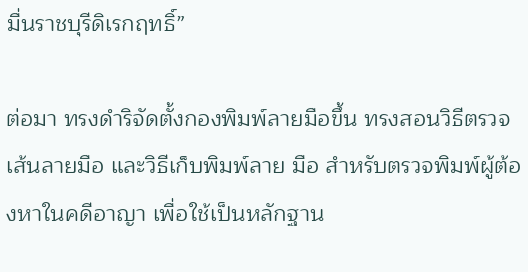มื่นราชบุรีดิเรกฤทธิ์”

ต่อมา ทรงดำริจัดตั้งกองพิมพ์ลายมือขึ้น ทรงสอนวิธีตรวจเส้นลายมือ และวิธีเก็บพิมพ์ลาย มือ สำหรับตรวจพิมพ์ผู้ต้องหาในคดีอาญา เพื่อใช้เป็นหลักฐาน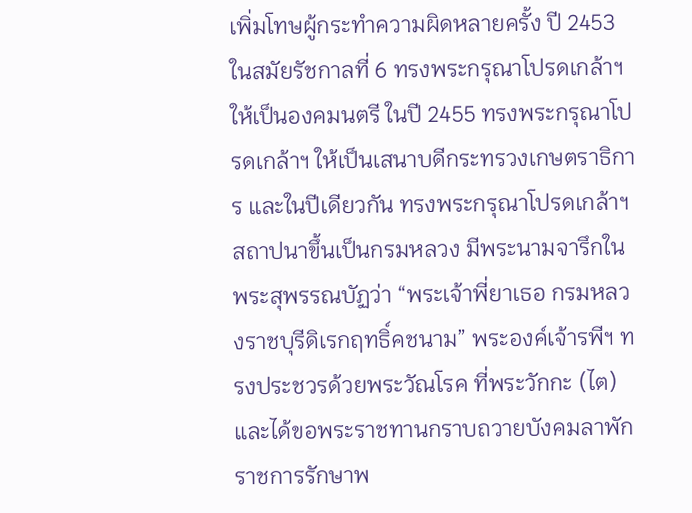เพิ่มโทษผู้กระทำความผิดหลายครั้ง ปี 2453 ในสมัยรัชกาลที่ 6 ทรงพระกรุณาโปรดเกล้าฯ ให้เป็นองคมนตรี ในปี 2455 ทรงพระกรุณาโปรดเกล้าฯ ให้เป็นเสนาบดีกระทรวงเกษตราธิการ และในปีเดียวกัน ทรงพระกรุณาโปรดเกล้าฯ สถาปนาขึ้นเป็นกรมหลวง มีพระนามจารึกในพระสุพรรณบัฏว่า “พระเจ้าพี่ยาเธอ กรมหลวงราชบุรีดิเรกฤทธิ์คชนาม” พระองค์เจ้ารพีฯ ทรงประชวรด้วยพระวัณโรค ที่พระวักกะ (ไต) และได้ขอพระราชทานกราบถวายบังคมลาพักราชการรักษาพ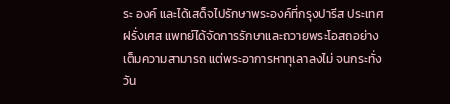ระ องค์ และได้เสด็จไปรักษาพระองค์ที่กรุงปารีส ประเทศฝรั่งเศส แพทย์ได้จัดการรักษาและถวายพระโอสถอย่างเต็มความสามารถ แต่พระอาการหาทุเลาลงไม่ จนกระทั่งวัน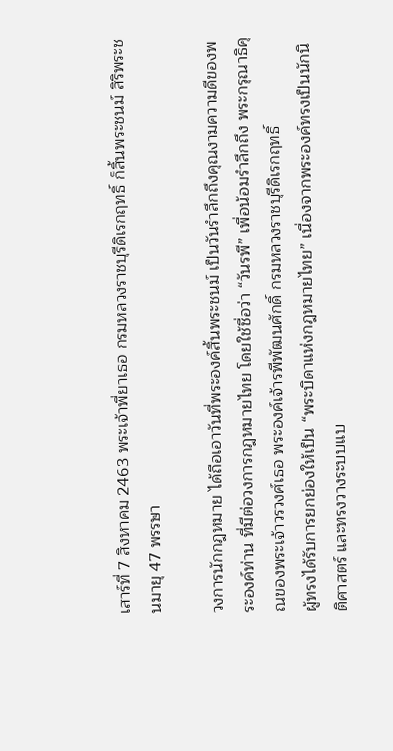เสาร์ที่ 7 สิงหาคม 2463 พระเจ้าพี่ยาเธอ กรมหลวงราชบุรีดิเรกฤทธิ์ ก็สิ้นพระชนม์ สิริพระชนมายุ 47 พรรษา

วงการนักกฎหมาย ได้ถือเอาวันที่พระองค์สิ้นพระชนม์ เป็นวันรำลึกถึงคุณงามความดีของพระองค์ท่าน ที่มีต่อวงการกฎหมายไทย โดยใช้ชื่อว่า “วันรพี” เพื่อน้อมรำลึกถึง พระกรุณาธิคุณของพระเจ้าวรวงศ์เธอ พระองค์เจ้ารพีพัฒนศักดิ์ กรมหลวงราชบุรีดิเรกฤทธิ์
ผู้ทรงได้รับการยกย่องให้เป็น “พระบิดาแห่งกฎหมายไทย” เนื่องจากพระองค์ทรงเป็นนักนิติศาสตร์ และทรงวางระบบแบ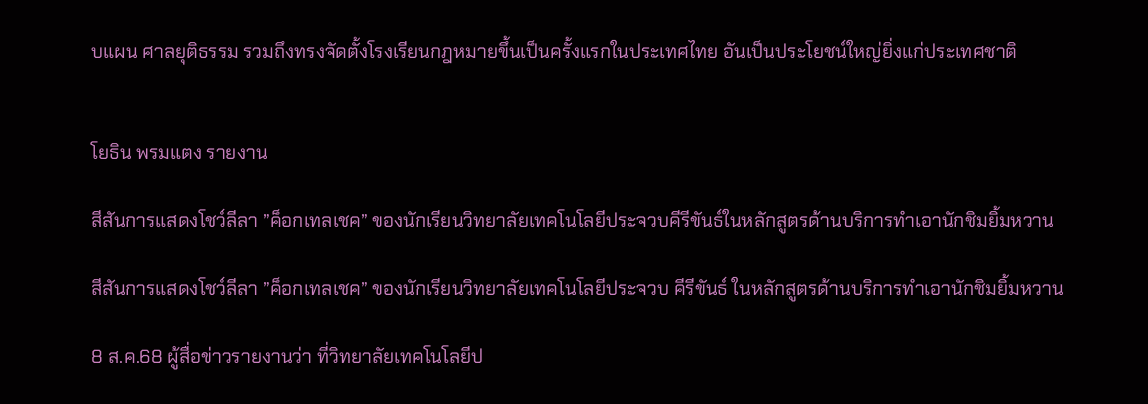บแผน ศาลยุติธรรม รวมถึงทรงจัดตั้งโรงเรียนกฎหมายขึ้นเป็นครั้งแรกในประเทศไทย อันเป็นประโยชน์ใหญ่ยิ่งแก่ประเทศชาติ


โยธิน พรมแตง รายงาน

สีสันการแสดงโชว์ลีลา ”ค็อกเทลเชค” ของนักเรียนวิทยาลัยเทคโนโลยีประจวบคีรีขันธ์ในหลักสูตรด้านบริการทำเอานักชิมยิ้มหวาน

สีสันการแสดงโชว์ลีลา ”ค็อกเทลเชค” ของนักเรียนวิทยาลัยเทคโนโลยีประจวบ คีรีขันธ์ ในหลักสูตรด้านบริการทำเอานักชิมยิ้มหวาน

8 ส.ค.68 ผู้สื่อข่าวรายงานว่า ที่วิทยาลัยเทคโนโลยีป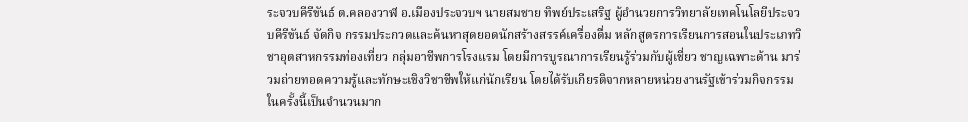ระจวบคีรีขันธ์ ต.คลองวาฬ อ.เมืองประจวบฯ นายสมชาย ทิพย์ประเสริฐ ผู้อำนวยการวิทยาลัยเทคโนโลยีประจวบคีรีขันธ์ จัดกิจ กรรมประกวดและค้นหาสุดยอดนักสร้างสรรค์เครื่องดื่ม หลักสูตรการเรียนการสอนในประเภทวิชาอุตสาหกรรมท่องเที่ยว กลุ่มอาชีพการโรงแรม โดยมีการบูรณาการเรียนรู้ร่วมกับผู้เชี่ยว ชาญเฉพาะด้าน มาร่วมถ่ายทอดความรู้และทักษะเชิงวิชาชีพให้แก่นักเรียน โดยได้รับเกียรติจากหลายหน่วยงานรัฐเข้าร่วมกิจกรรมในครั้งนี้เป็นจำนวนมาก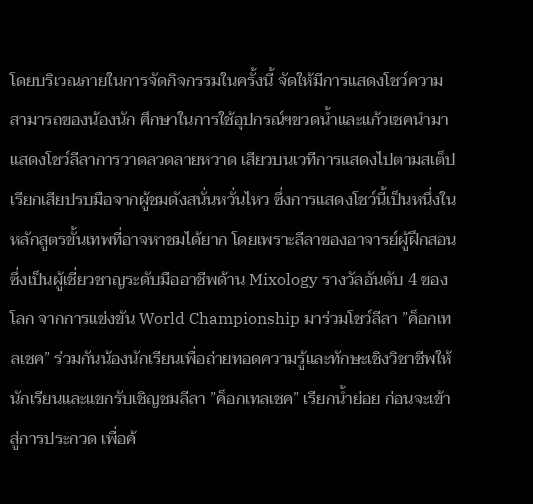โดยบริเวณภายในการจัดกิจกรรมในครั้งนี้ จัดให้มีการแสดงโชว์ความสามารถของน้องนัก ศึกษาในการใช้อุปกรณ์ฯขวดน้ำและแก้วเชคนำมาแสดงโชว์ลีลาการวาดลวดลายหวาด เสียวบนเวทีการแสดงไปตามสเต็ป เรียกเสียปรบมือจากผู้ชมดังสนั่นหวั่นไหว ซึ่งการแสดงโชว์นี้เป็นหนึ่งในหลักสูตรขั้นเทพที่อาจหาชมได้ยาก โดยเพราะลีลาของอาจารย์ผู้ฝึกสอน ซึ่งเป็นผู้เชี่ยวชาญระดับมืออาชีพด้าน Mixology รางวัลอันดับ 4 ของโลก จากการแข่งขัน World Championship มาร่วมโชว์ลีลา ”ค็อกเทลเชค” ร่วมกันน้องนักเรียนเพื่อถ่ายทอดความรู้และทักษะเชิงวิชาชีพให้นักเรียนและแขกรับเชิญชมลีลา ”ค็อกเทลเชค” เรียกน้ำย่อย ก่อนจะเข้าสู่การประกวด เพื่อค้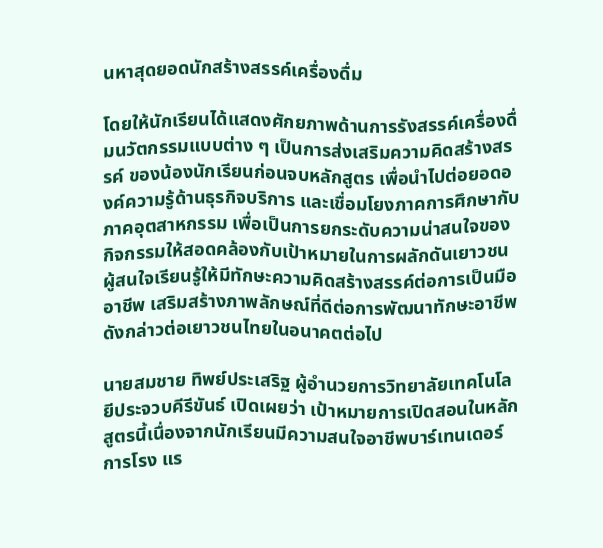นหาสุดยอดนักสร้างสรรค์เครื่องดื่ม

โดยให้นักเรียนได้แสดงศักยภาพด้านการรังสรรค์เครื่องดื่มนวัตกรรมแบบต่าง ๆ เป็นการส่งเสริมความคิดสร้างสรรค์ ของน้องนักเรียนก่อนจบหลักสูตร เพื่อนำไปต่อยอดองค์ความรู้ด้านธุรกิจบริการ และเชื่อมโยงภาคการศึกษากับภาคอุตสาหกรรม เพื่อเป็นการยกระดับความน่าสนใจของกิจกรรมให้สอดคล้องกับเป้าหมายในการผลักดันเยาวชนผู้สนใจเรียนรู้ให้มีทักษะความคิดสร้างสรรค์ต่อการเป็นมืออาชีพ เสริมสร้างภาพลักษณ์ที่ดีต่อการพัฒนาทักษะอาชีพดังกล่าวต่อเยาวชนไทยในอนาคตต่อไป

นายสมชาย ทิพย์ประเสริฐ ผู้อำนวยการวิทยาลัยเทคโนโลยีประจวบคีรีขันธ์ เปิดเผยว่า เป้าหมายการเปิดสอนในหลักสูตรนี้เนื่องจากนักเรียนมีความสนใจอาชีพบาร์เทนเดอร์การโรง แร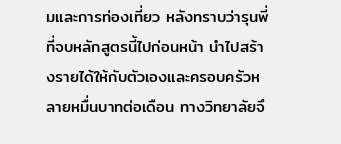มและการท่องเที่ยว หลังทราบว่ารุนพี่ที่จบหลักสูตรนี้ไปก่อนหน้า นำไปสร้างรายได้ให้กับตัวเองและครอบครัวหลายหมื่นบาทต่อเดือน ทางวิทยาลัยจึ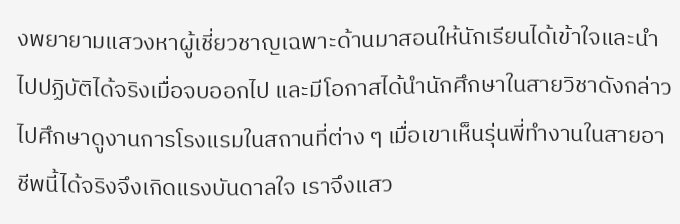งพยายามแสวงหาผู้เชี่ยวชาญเฉพาะด้านมาสอนให้นักเรียนได้เข้าใจและนำไปปฏิบัติได้จริงเมื่อจบออกไป และมีโอกาสได้นำนักศึกษาในสายวิชาดังกล่าวไปศึกษาดูงานการโรงแรมในสถานที่ต่าง ๆ เมื่อเขาเห็นรุ่นพี่ทำงานในสายอาชีพนี้ได้จริงจึงเกิดแรงบันดาลใจ เราจึงแสว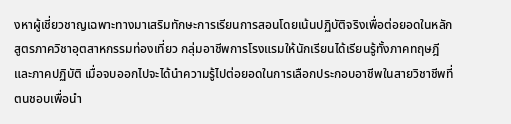งหาผู้เชี่ยวชาญเฉพาะทางมาเสริมทักษะการเรียนการสอนโดยเน้นปฏิบัติจริงเพื่อต่อยอดในหลักสูตรภาควิชาอุตสาหกรรมท่องเที่ยว กลุ่มอาชีพการโรงแรมให้นักเรียนได้เรียนรู้ทั้งภาคทฤษฎีและภาคปฏิบัติ เมื่อจบออกไปจะได้นำความรู้ไปต่อยอดในการเลือกประกอบอาชีพในสายวิชาชีพที่ตนชอบเพื่อนำ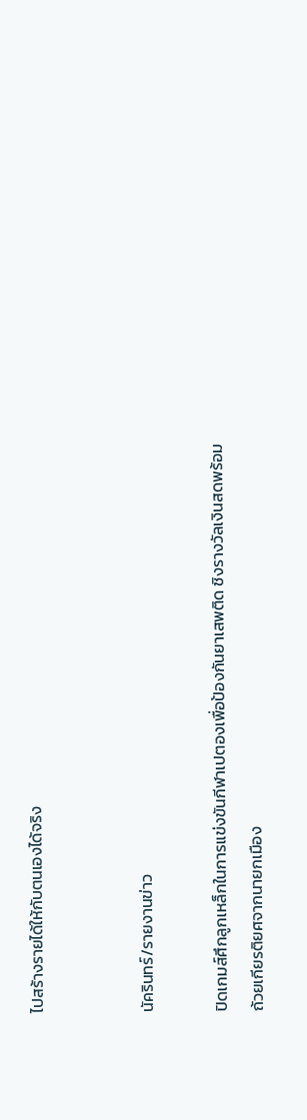ไปสร้างรายได้ให้กับตนเองได้จริง


นัครินทร์/รายงานข่าว

ปิดเกมส์ศึกลูกเหล็กในการแข่งขันกีฬาเปตองเพื่อป้องกันยาเสพติด ชิงรางวัลเงินสดพร้อมถ้วยเกียรติยศจากนายกเมือง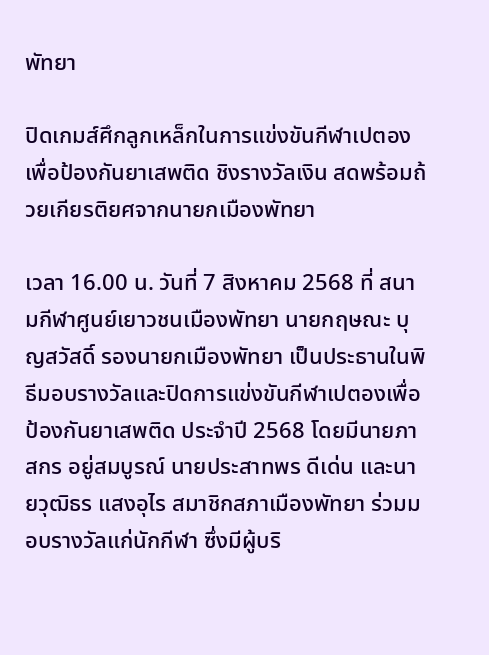พัทยา

ปิดเกมส์ศึกลูกเหล็กในการแข่งขันกีฬาเปตองเพื่อป้องกันยาเสพติด ชิงรางวัลเงิน สดพร้อมถ้วยเกียรติยศจากนายกเมืองพัทยา

เวลา 16.00 น. วันที่ 7 สิงหาคม 2568 ที่ สนามกีฬาศูนย์เยาวชนเมืองพัทยา นายกฤษณะ บุญสวัสดิ์ รองนายกเมืองพัทยา เป็นประธานในพิธีมอบรางวัลและปิดการแข่งขันกีฬาเปตองเพื่อป้องกันยาเสพติด ประจำปี 2568 โดยมีนายภาสกร อยู่สมบูรณ์ นายประสาทพร ดีเด่น และนายวุฒิธร แสงอุไร สมาชิกสภาเมืองพัทยา ร่วมมอบรางวัลแก่นักกีฬา ซึ่งมีผู้บริ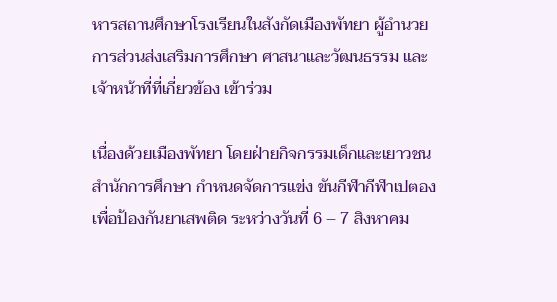หารสถานศึกษาโรงเรียนในสังกัดเมืองพัทยา ผู้อำนวยการส่วนส่งเสริมการศึกษา ศาสนาและวัฒนธรรม และเจ้าหน้าที่ที่เกี่ยวข้อง เข้าร่วม

เนื่องด้วยเมืองพัทยา โดยฝ่ายกิจกรรมเด็กและเยาวชน สำนักการศึกษา กำหนดจัดการแข่ง ขันกีฬากีฬาเปตองเพื่อป้องกันยาเสพติด ระหว่างวันที่ 6 – 7 สิงหาคม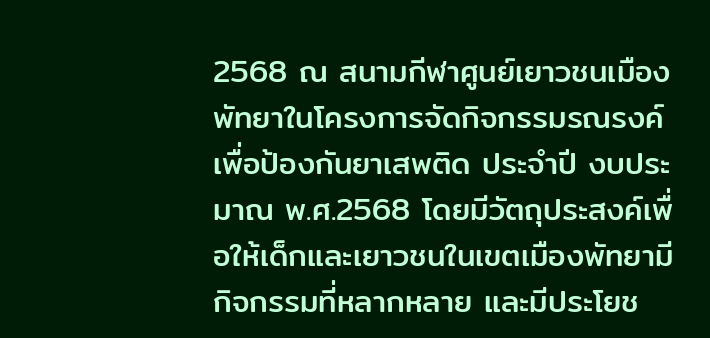2568 ณ สนามกีฬาศูนย์เยาวชนเมืองพัทยาในโครงการจัดกิจกรรมรณรงค์เพื่อป้องกันยาเสพติด ประจำปี งบประมาณ พ.ศ.2568 โดยมีวัตถุประสงค์เพื่อให้เด็กและเยาวชนในเขตเมืองพัทยามีกิจกรรมที่หลากหลาย และมีประโยช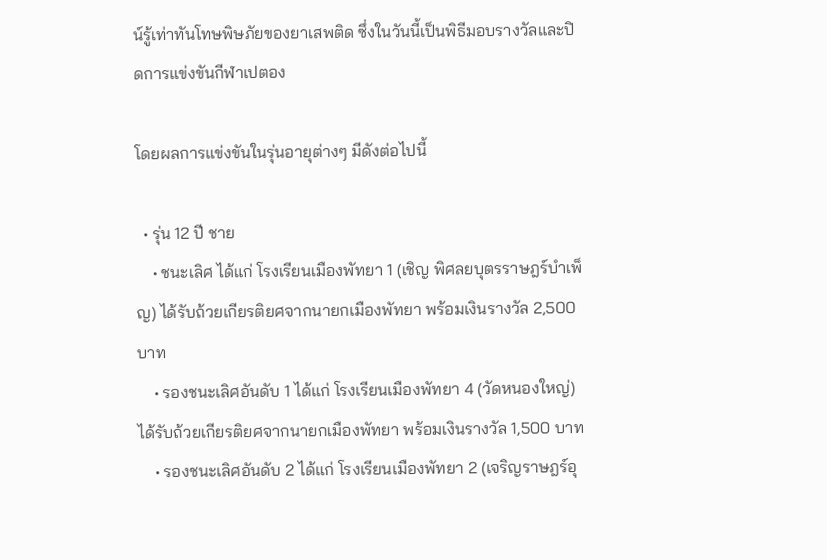น์รู้เท่าทันโทษพิษภัยของยาเสพติด ซึ่งในวันนี้เป็นพิธีมอบรางวัลและปิดการแข่งขันกีฬาเปตอง

โดยผลการแข่งขันในรุ่นอายุต่างๆ มีดังต่อไปนี้

  • รุ่น 12 ปี ชาย
    • ชนะเลิศ ได้แก่ โรงเรียนเมืองพัทยา 1 (เชิญ พิศลยบุตรราษฎร์บำเพ็ญ) ได้รับถ้วยเกียรติยศจากนายกเมืองพัทยา พร้อมเงินรางวัล 2,500 บาท
    • รองชนะเลิศอันดับ 1 ได้แก่ โรงเรียนเมืองพัทยา 4 (วัดหนองใหญ่) ได้รับถ้วยเกียรติยศจากนายกเมืองพัทยา พร้อมเงินรางวัล 1,500 บาท
    • รองชนะเลิศอันดับ 2 ได้แก่ โรงเรียนเมืองพัทยา 2 (เจริญราษฎร์อุ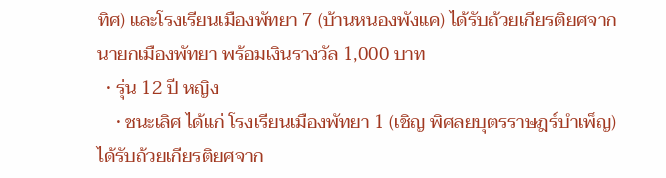ทิศ) และโรงเรียนเมืองพัทยา 7 (บ้านหนองพังแค) ได้รับถ้วยเกียรติยศจากนายกเมืองพัทยา พร้อมเงินรางวัล 1,000 บาท
  • รุ่น 12 ปี หญิง
    • ชนะเลิศ ได้แก่ โรงเรียนเมืองพัทยา 1 (เชิญ พิศลยบุตรราษฎร์บำเพ็ญ) ได้รับถ้วยเกียรติยศจาก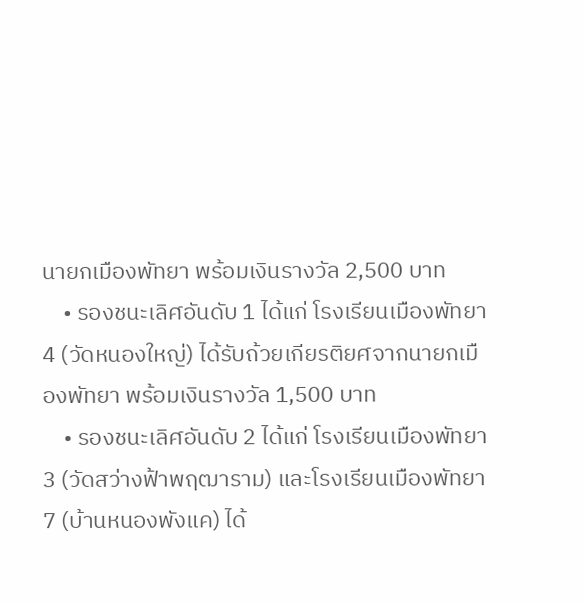นายกเมืองพัทยา พร้อมเงินรางวัล 2,500 บาท
    • รองชนะเลิศอันดับ 1 ได้แก่ โรงเรียนเมืองพัทยา 4 (วัดหนองใหญ่) ได้รับถ้วยเกียรติยศจากนายกเมืองพัทยา พร้อมเงินรางวัล 1,500 บาท
    • รองชนะเลิศอันดับ 2 ได้แก่ โรงเรียนเมืองพัทยา 3 (วัดสว่างฟ้าพฤฒาราม) และโรงเรียนเมืองพัทยา 7 (บ้านหนองพังแค) ได้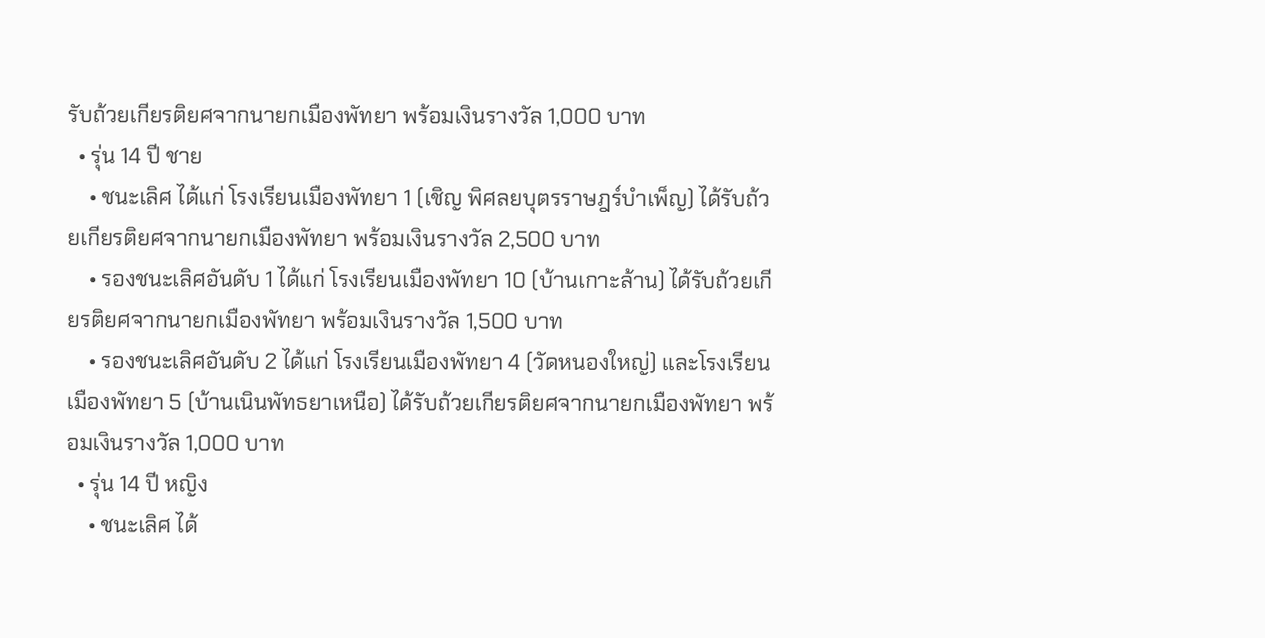รับถ้วยเกียรติยศจากนายกเมืองพัทยา พร้อมเงินรางวัล 1,000 บาท
  • รุ่น 14 ปี ชาย
    • ชนะเลิศ ได้แก่ โรงเรียนเมืองพัทยา 1 (เชิญ พิศลยบุตรราษฎร์บำเพ็ญ) ได้รับถ้วยเกียรติยศจากนายกเมืองพัทยา พร้อมเงินรางวัล 2,500 บาท
    • รองชนะเลิศอันดับ 1 ได้แก่ โรงเรียนเมืองพัทยา 10 (บ้านเกาะล้าน) ได้รับถ้วยเกียรติยศจากนายกเมืองพัทยา พร้อมเงินรางวัล 1,500 บาท
    • รองชนะเลิศอันดับ 2 ได้แก่ โรงเรียนเมืองพัทยา 4 (วัดหนองใหญ่) และโรงเรียนเมืองพัทยา 5 (บ้านเนินพัทธยาเหนือ) ได้รับถ้วยเกียรติยศจากนายกเมืองพัทยา พร้อมเงินรางวัล 1,000 บาท
  • รุ่น 14 ปี หญิง
    • ชนะเลิศ ได้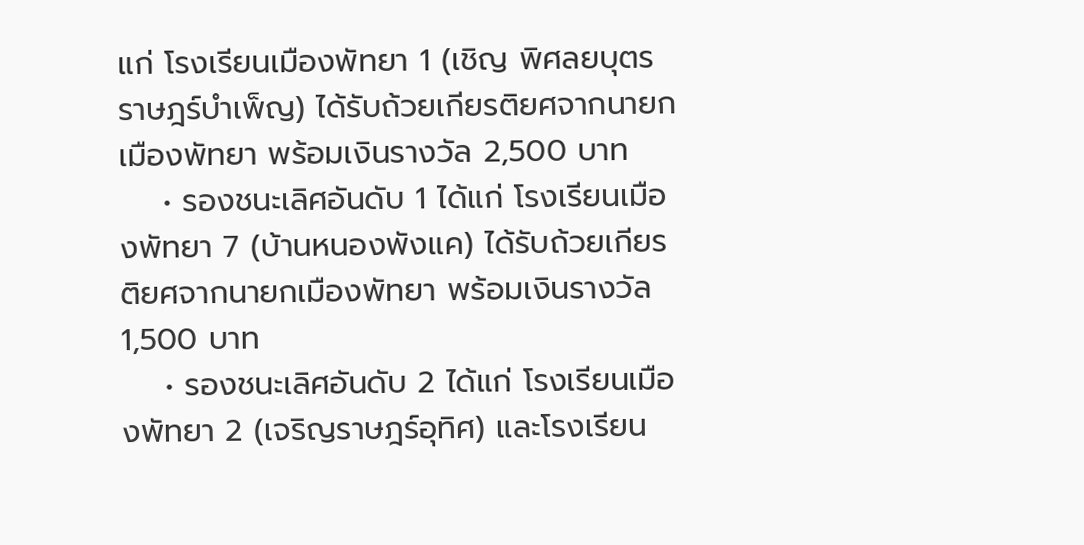แก่ โรงเรียนเมืองพัทยา 1 (เชิญ พิศลยบุตรราษฎร์บำเพ็ญ) ได้รับถ้วยเกียรติยศจากนายกเมืองพัทยา พร้อมเงินรางวัล 2,500 บาท
    • รองชนะเลิศอันดับ 1 ได้แก่ โรงเรียนเมืองพัทยา 7 (บ้านหนองพังแค) ได้รับถ้วยเกียรติยศจากนายกเมืองพัทยา พร้อมเงินรางวัล 1,500 บาท
    • รองชนะเลิศอันดับ 2 ได้แก่ โรงเรียนเมืองพัทยา 2 (เจริญราษฎร์อุทิศ) และโรงเรียน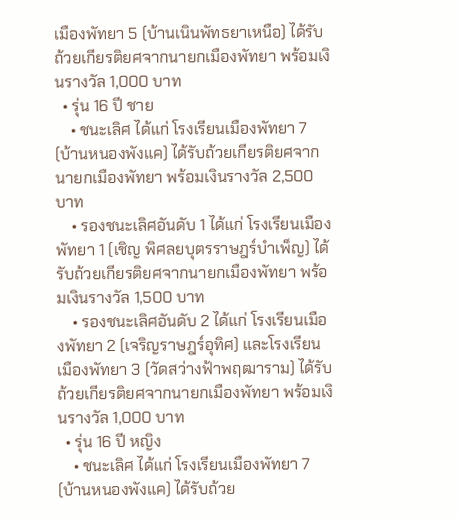เมืองพัทยา 5 (บ้านเนินพัทธยาเหนือ) ได้รับถ้วยเกียรติยศจากนายกเมืองพัทยา พร้อมเงินรางวัล 1,000 บาท
  • รุ่น 16 ปี ชาย
    • ชนะเลิศ ได้แก่ โรงเรียนเมืองพัทยา 7 (บ้านหนองพังแค) ได้รับถ้วยเกียรติยศจากนายกเมืองพัทยา พร้อมเงินรางวัล 2,500 บาท
    • รองชนะเลิศอันดับ 1 ได้แก่ โรงเรียนเมืองพัทยา 1 (เชิญ พิศลยบุตรราษฎร์บำเพ็ญ) ได้รับถ้วยเกียรติยศจากนายกเมืองพัทยา พร้อมเงินรางวัล 1,500 บาท
    • รองชนะเลิศอันดับ 2 ได้แก่ โรงเรียนเมืองพัทยา 2 (เจริญราษฎร์อุทิศ) และโรงเรียนเมืองพัทยา 3 (วัดสว่างฟ้าพฤฒาราม) ได้รับถ้วยเกียรติยศจากนายกเมืองพัทยา พร้อมเงินรางวัล 1,000 บาท
  • รุ่น 16 ปี หญิง
    • ชนะเลิศ ได้แก่ โรงเรียนเมืองพัทยา 7 (บ้านหนองพังแค) ได้รับถ้วย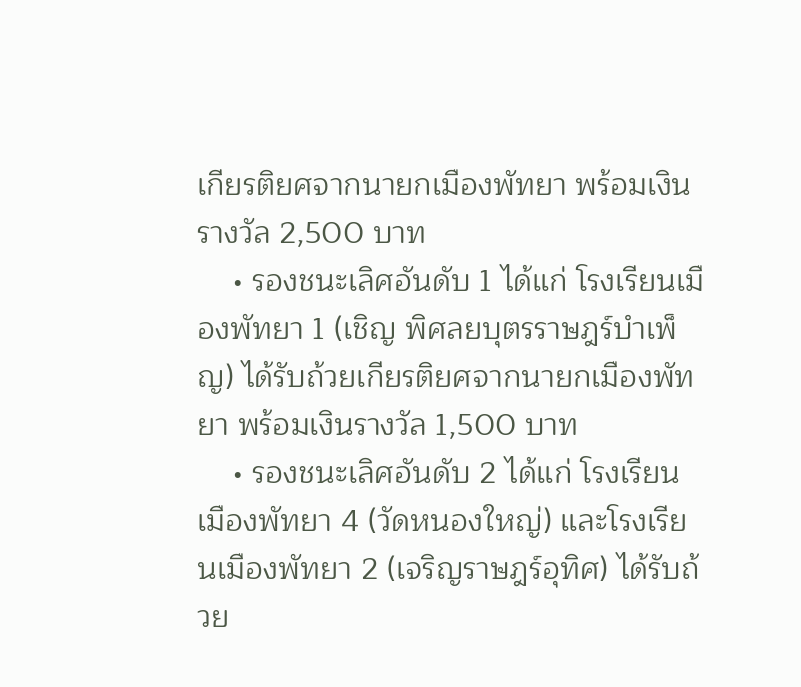เกียรติยศจากนายกเมืองพัทยา พร้อมเงินรางวัล 2,500 บาท
    • รองชนะเลิศอันดับ 1 ได้แก่ โรงเรียนเมืองพัทยา 1 (เชิญ พิศลยบุตรราษฎร์บำเพ็ญ) ได้รับถ้วยเกียรติยศจากนายกเมืองพัทยา พร้อมเงินรางวัล 1,500 บาท
    • รองชนะเลิศอันดับ 2 ได้แก่ โรงเรียนเมืองพัทยา 4 (วัดหนองใหญ่) และโรงเรียนเมืองพัทยา 2 (เจริญราษฎร์อุทิศ) ได้รับถ้วย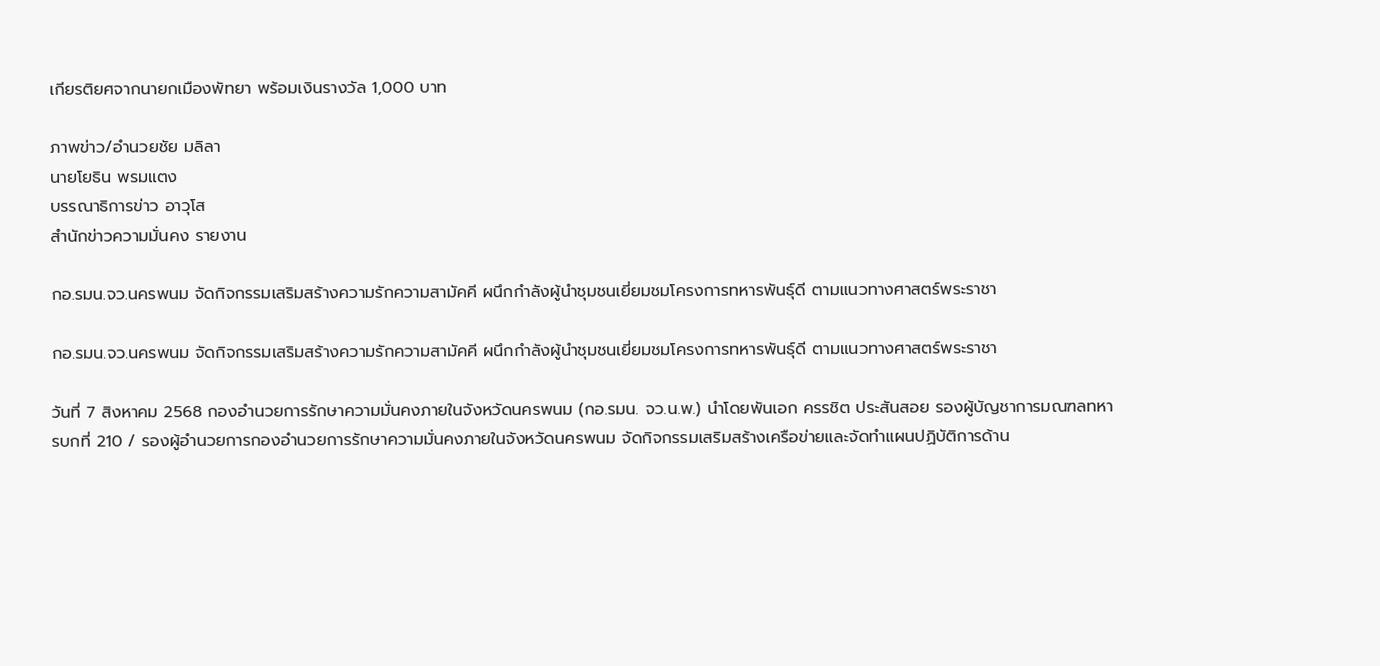เกียรติยศจากนายกเมืองพัทยา พร้อมเงินรางวัล 1,000 บาท

ภาพข่าว/อำนวยชัย มลิลา
นายโยธิน พรมแตง
บรรณาธิการข่าว อาวุโส
สำนักข่าวความมั่นคง รายงาน

กอ.รมน.จว.นครพนม จัดกิจกรรมเสริมสร้างความรักความสามัคคี ผนึกกำลังผู้นำชุมชนเยี่ยมชมโครงการทหารพันธุ์ดี ตามแนวทางศาสตร์พระราชา

กอ.รมน.จว.นครพนม จัดกิจกรรมเสริมสร้างความรักความสามัคคี ผนึกกำลังผู้นำชุมชนเยี่ยมชมโครงการทหารพันธุ์ดี ตามแนวทางศาสตร์พระราชา

วันที่ 7 สิงหาคม 2568 กองอำนวยการรักษาความมั่นคงภายในจังหวัดนครพนม (กอ.รมน. จว.น.พ.) นำโดยพันเอก ครรชิต ประสันสอย รองผู้บัญชาการมณฑลทหารบกที่ 210 / รองผู้อำนวยการกองอำนวยการรักษาความมั่นคงภายในจังหวัดนครพนม จัดกิจกรรมเสริมสร้างเครือข่ายและจัดทำแผนปฏิบัติการด้าน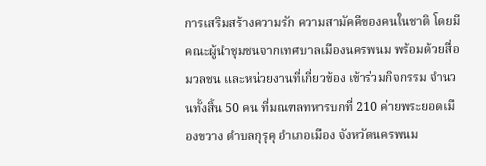การเสริมสร้างความรัก ความสามัคคีของคนในชาติ โดยมีคณะผู้นำชุมชนจากเทศบาลเมืองนครพนม พร้อมด้วยสื่อมวลชน และหน่วยงานที่เกี่ยวข้อง เข้าร่วมกิจกรรม จำนวนทั้งสิ้น 50 คน ที่มณฑลทหารบกที่ 210 ค่ายพระยอดเมืองขวาง ตำบลกุรุคุ อำเภอเมือง จังหวัดนครพนม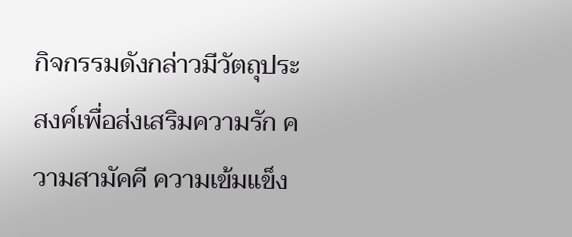กิจกรรมดังกล่าวมีวัตถุประสงค์เพื่อส่งเสริมความรัก ความสามัคคี ความเข้มแข็ง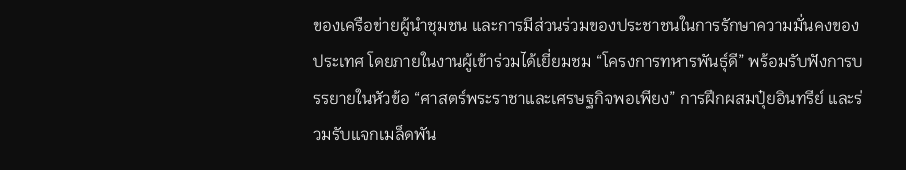ของเครือข่ายผู้นำชุมชน และการมีส่วนร่วมของประชาชนในการรักษาความมั่นคงของประเทศ โดยภายในงานผู้เข้าร่วมได้เยี่ยมชม “โครงการทหารพันธุ์ดี” พร้อมรับฟังการบรรยายในหัวข้อ “ศาสตร์พระราชาและเศรษฐกิจพอเพียง” การฝึกผสมปุ๋ยอินทรีย์ และร่วมรับแจกเมล็ดพัน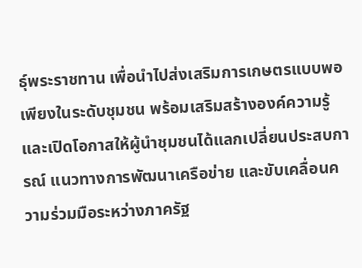ธุ์พระราชทาน เพื่อนำไปส่งเสริมการเกษตรแบบพอเพียงในระดับชุมชน พร้อมเสริมสร้างองค์ความรู้และเปิดโอกาสให้ผู้นำชุมชนได้แลกเปลี่ยนประสบการณ์ แนวทางการพัฒนาเครือข่าย และขับเคลื่อนความร่วมมือระหว่างภาครัฐ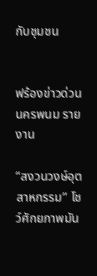กับชุมชน


ฟร้องข่าวด่วนนครพนม รายงาน

“สงวนวงษ์อุตสาหกรรม” โชว์ศักยภาพมัน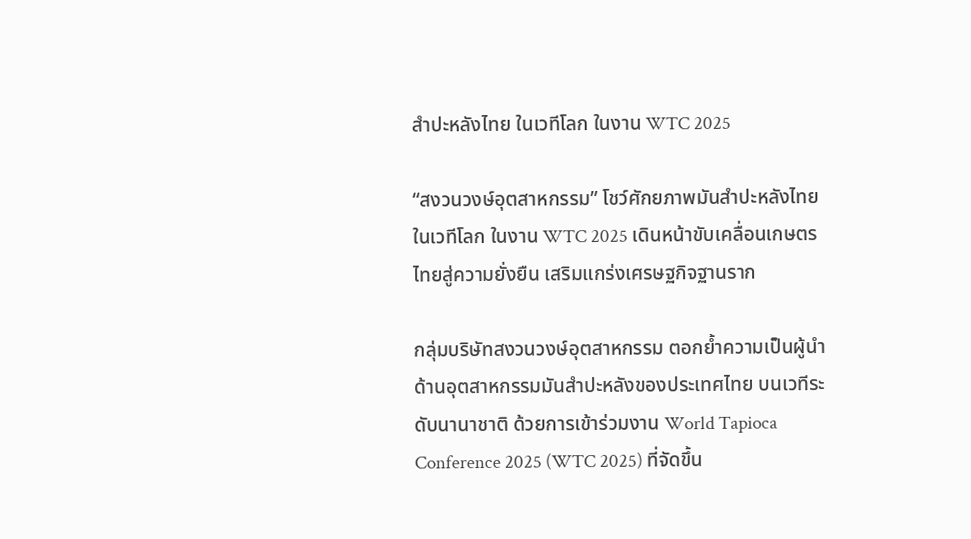สำปะหลังไทย ในเวทีโลก ในงาน WTC 2025

“สงวนวงษ์อุตสาหกรรม” โชว์ศักยภาพมันสำปะหลังไทยในเวทีโลก ในงาน WTC 2025 เดินหน้าขับเคลื่อนเกษตรไทยสู่ความยั่งยืน เสริมแกร่งเศรษฐกิจฐานราก

กลุ่มบริษัทสงวนวงษ์อุตสาหกรรม ตอกย้ำความเป็นผู้นำด้านอุตสาหกรรมมันสำปะหลังของประเทศไทย บนเวทีระดับนานาชาติ ด้วยการเข้าร่วมงาน World Tapioca Conference 2025 (WTC 2025) ที่จัดขึ้น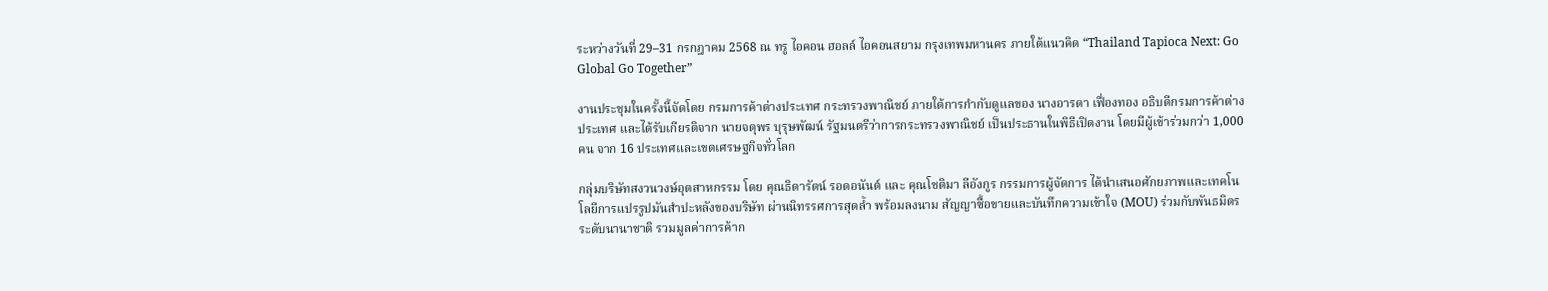ระหว่างวันที่ 29–31 กรกฎาคม 2568 ณ ทรู ไอคอน ฮอลล์ ไอคอนสยาม กรุงเทพมหานคร ภายใต้แนวคิด “Thailand Tapioca Next: Go Global Go Together”

งานประชุมในครั้งนี้จัดโดย กรมการค้าต่างประเทศ กระทรวงพาณิชย์ ภายใต้การกำกับดูแลของ นางอารดา เฟื่องทอง อธิบดีกรมการค้าต่างประเทศ และได้รับเกียรติจาก นายจตุพร บุรุษพัฒน์ รัฐมนตรีว่าการกระทรวงพาณิชย์ เป็นประธานในพิธีเปิดงาน โดยมีผู้เข้าร่วมกว่า 1,000 คน จาก 16 ประเทศและเขตเศรษฐกิจทั่วโลก

กลุ่มบริษัทสงวนวงษ์อุตสาหกรรม โดย คุณธิดารัตน์ รอดอนันต์ และ คุณโชติมา ลีอังกูร กรรมการผู้จัดการ ได้นำเสนอศักยภาพและเทคโนโลยีการแปรรูปมันสำปะหลังของบริษัท ผ่านนิทรรศการสุดล้ำ พร้อมลงนาม สัญญาซื้อขายและบันทึกความเข้าใจ (MOU) ร่วมกับพันธมิตรระดับนานาชาติ รวมมูลค่าการค้าก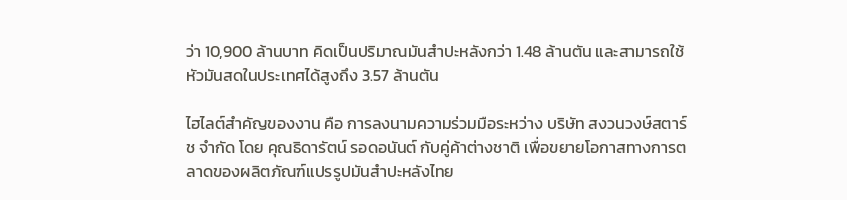ว่า 10,900 ล้านบาท คิดเป็นปริมาณมันสำปะหลังกว่า 1.48 ล้านตัน และสามารถใช้หัวมันสดในประเทศได้สูงถึง 3.57 ล้านตัน

ไฮไลต์สำคัญของงาน คือ การลงนามความร่วมมือระหว่าง บริษัท สงวนวงษ์สตาร์ช จำกัด โดย คุณธิดารัตน์ รอดอนันต์ กับคู่ค้าต่างชาติ เพื่อขยายโอกาสทางการตลาดของผลิตภัณฑ์แปรรูปมันสำปะหลังไทย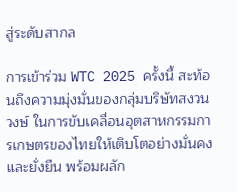สู่ระดับสากล

การเข้าร่วม WTC 2025 ครั้งนี้ สะท้อนถึงความมุ่งมั่นของกลุ่มบริษัทสงวนวงษ์ ในการขับเคลื่อนอุตสาหกรรมการเกษตรของไทยให้เติบโตอย่างมั่นคงและยั่งยืน พร้อมผลัก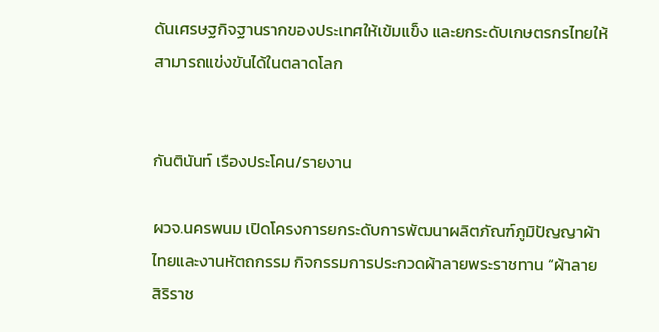ดันเศรษฐกิจฐานรากของประเทศให้เข้มแข็ง และยกระดับเกษตรกรไทยให้สามารถแข่งขันได้ในตลาดโลก


กันตินันท์ เรืองประโคน/รายงาน

ผวจ.นครพนม เปิดโครงการยกระดับการพัฒนาผลิตภัณฑ์ภูมิปัญญาผ้าไทยและงานหัตถกรรม กิจกรรมการประกวดผ้าลายพระราชทาน “ผ้าลายสิริราช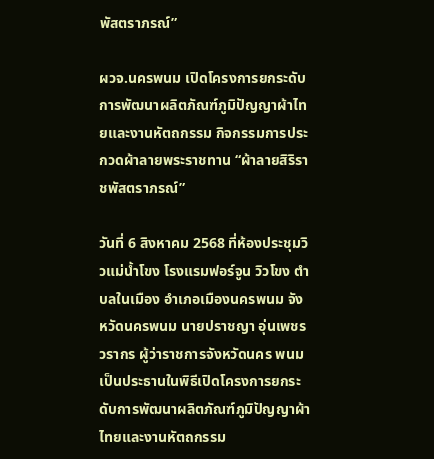พัสตราภรณ์”

ผวจ.นครพนม เปิดโครงการยกระดับการพัฒนาผลิตภัณฑ์ภูมิปัญญาผ้าไทยและงานหัตถกรรม กิจกรรมการประกวดผ้าลายพระราชทาน “ผ้าลายสิริราชพัสตราภรณ์”

วันที่ 6 สิงหาคม 2568 ที่ห้องประชุมวิวแม่น้ำโขง โรงแรมฟอร์จูน วิวโขง ตำบลในเมือง อำเภอเมืองนครพนม จังหวัดนครพนม นายปราชญา อุ่นเพชรวรากร ผู้ว่าราชการจังหวัดนคร พนม เป็นประธานในพิธีเปิดโครงการยกระดับการพัฒนาผลิตภัณฑ์ภูมิปัญญาผ้าไทยและงานหัตถกรรม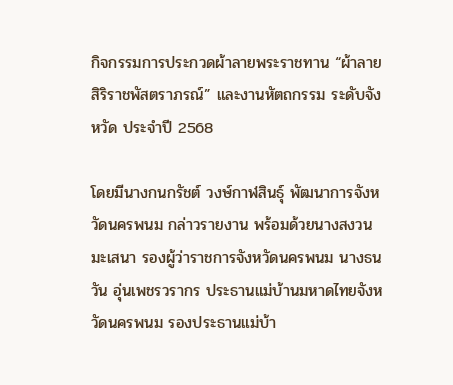กิจกรรมการประกวดผ้าลายพระราชทาน “ผ้าลายสิริราชพัสตราภรณ์” และงานหัตถกรรม ระดับจังหวัด ประจำปี 2568

โดยมีนางกนกรัชต์ วงษ์กาฬสินธุ์ พัฒนาการจังหวัดนครพนม กล่าวรายงาน พร้อมด้วยนางสงวน มะเสนา รองผู้ว่าราชการจังหวัดนครพนม นางธนวัน อุ่นเพชรวรากร ประธานแม่บ้านมหาดไทยจังหวัดนครพนม รองประธานแม่บ้า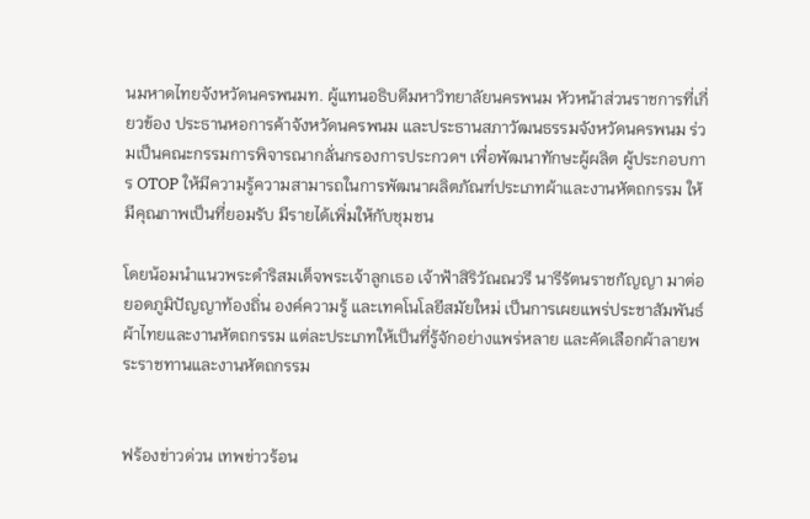นมหาดไทยจังหวัดนครพนมท. ผู้แทนอธิบดีมหาวิทยาลัยนครพนม หัวหน้าส่วนราชการที่เกี่ยวข้อง ประธานหอการค้าจังหวัดนครพนม และประธานสภาวัฒนธรรมจังหวัดนครพนม ร่วมเป็นคณะกรรมการพิจารณากลั่นกรองการประกวดฯ เพื่อพัฒนาทักษะผู้ผลิต ผู้ประกอบการ OTOP ให้มีความรู้ความสามารถในการพัฒนาผลิตภัณฑ์ประเภทผ้าและงานหัตถกรรม ให้มีคุณภาพเป็นที่ยอมรับ มีรายได้เพิ่มให้กับชุมชน

โดยน้อมนำแนวพระดำริสมเด็จพระเจ้าลูกเธอ เจ้าฟ้าสิริวัณณวรี นารีรัตนราชกัญญา มาต่อยอดภูมิปัญญาท้องถิ่น องค์ความรู้ และเทคโนโลยีสมัยใหม่ เป็นการเผยแพร่ประชาสัมพันธ์ผ้าไทยและงานหัตถกรรม แต่ละประเภทให้เป็นที่รู้จักอย่างแพร่หลาย และคัดเลือกผ้าลายพระราชทานและงานหัตถกรรม


ฟร้องข่าวด่วน เทพข่าวร้อน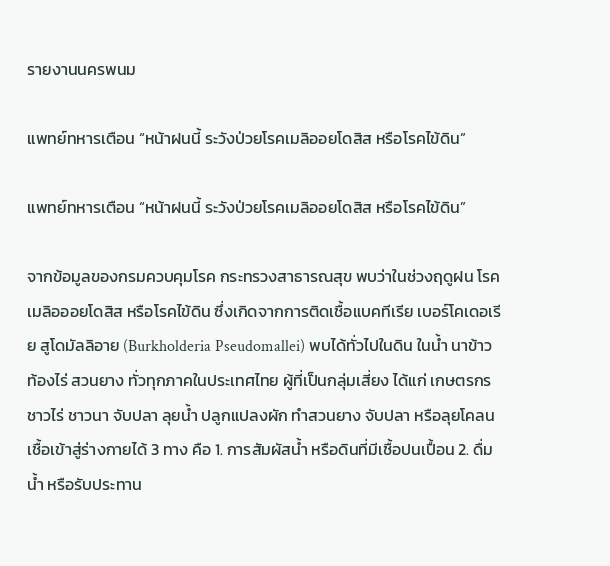รายงานนครพนม

แพทย์ทหารเตือน “หน้าฝนนี้ ระวังป่วยโรคเมลิออยโดสิส หรือโรคไข้ดิน”

แพทย์ทหารเตือน “หน้าฝนนี้ ระวังป่วยโรคเมลิออยโดสิส หรือโรคไข้ดิน”

จากข้อมูลของกรมควบคุมโรค กระทรวงสาธารณสุข พบว่าในช่วงฤดูฝน โรคเมลิอออยโดสิส หรือโรคไข้ดิน ซึ่งเกิดจากการติดเชื้อแบคทีเรีย เบอร์โคเดอเรีย สูโดมัลลิอาย (Burkholderia Pseudomallei) พบได้ทั่วไปในดิน ในน้ำ นาข้าว ท้องไร่ สวนยาง ทั่วทุกภาคในประเทศไทย ผู้ที่เป็นกลุ่มเสี่ยง ได้แก่ เกษตรกร ชาวไร่ ชาวนา จับปลา ลุยน้ำ ปลูกแปลงผัก ทำสวนยาง จับปลา หรือลุยโคลน เชื้อเข้าสู่ร่างกายได้ 3 ทาง คือ 1. การสัมผัสน้ำ หรือดินที่มีเชื้อปนเปื้อน 2. ดื่มน้ำ หรือรับประทาน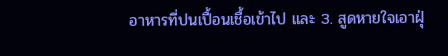อาหารที่ปนเปื้อนเชื้อเข้าไป และ 3. สูดหายใจเอาฝุ่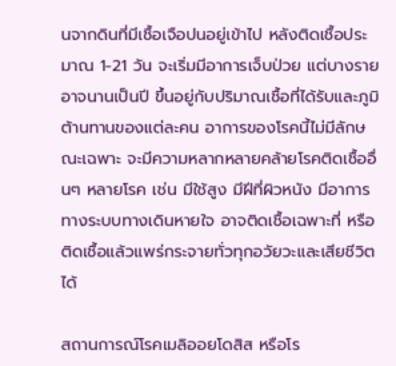นจากดินที่มีเชื้อเจือปนอยู่เข้าไป หลังติดเชื้อประมาณ 1-21 วัน จะเริ่มมีอาการเจ็บป่วย แต่บางรายอาจนานเป็นปี ขึ้นอยู่กับปริมาณเชื้อที่ได้รับและภูมิต้านทานของแต่ละคน อาการของโรคนี้ไม่มีลักษณะเฉพาะ จะมีความหลากหลายคล้ายโรคติดเชื้ออื่นๆ หลายโรค เช่น มีใช้สูง มีฝีที่ผิวหนัง มีอาการทางระบบทางเดินหายใจ อาจติดเชื้อเฉพาะที่ หรือติดเชื้อแล้วแพร่กระจายทั่วทุกอวัยวะและเสียชีวิตได้

สถานการณ์โรคเมลิออยโดสิส หรือโร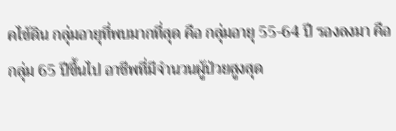คไข้ดิน กลุ่มอายุที่พบมากที่สุด คือ กลุ่มอายุ 55-64 ปี รองลงมา คือ กลุ่ม 65 ปีขึ้นไป อาชีพที่มีจำนวนผู้ป่วยสูงสุด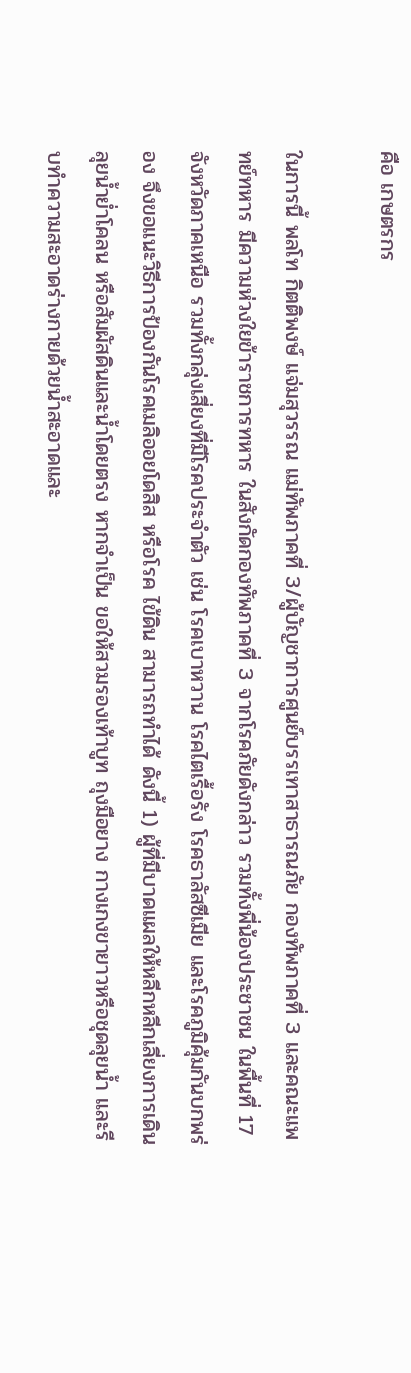คือ เกษตรกร

ในการนี้ พลโท กิตติพงษ์ แจ่มสุวรรณ แม่ทัพภาคที่ 3/ผู้บัญชาการศูนย์บรรเทาสาธารณภัย กองทัพภาคที่ 3 และคณะแพทย์ทหาร มีความห่วงใยข้าราชการทหาร ในสังกัดกองทัพภาคที่ 3 จากโรคภัยดังกล่าว รวมทั้งพี่น้องประชาชน ในพื้นที่ 17 จังหวัดภาคเหนือ รวมทั้งกลุ่งเสี่ยงที่มีโรคประจำตัว เช่น โรคเบาหวาน โรคไตเรื้อรัง โรคธาลัสซีเมีย และโรคภูมิคุ้มกันบกพร่อง จึงขอแนะวิธีการป้องกันโรคเมลิออยโดสิส หรือโรค ไข้ดิน สามารถทำได้ ดังนี้ 1) ผู้ที่มีบาดแผลให้หลีกหลีกเลี่ยงการเดินลุยน้ำย่ำโคลน หรือสัมผัสดินและน้ำโดยตรง หากจำเป็น ขอให้สวมรองเท้าบูท ถุงมือยาง กางเกงขายาวหรือชุดลุยน้ำ และรีบทำความสะอาดร่างกายด้วยน้ำสะอาดและ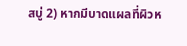สบู่ 2) หากมีบาดแผลที่ผิวห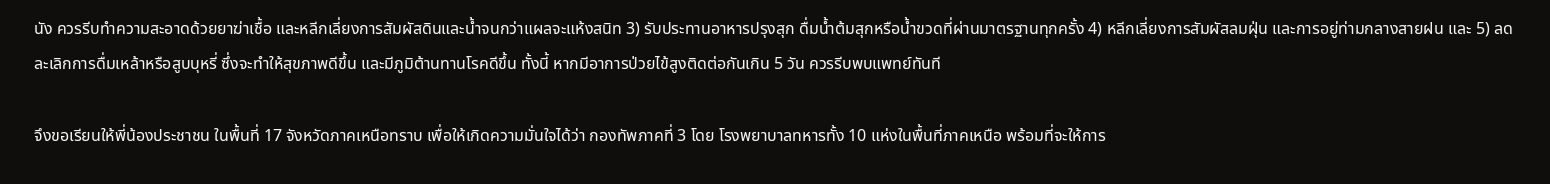นัง ควรรีบทำความสะอาดด้วยยาฆ่าเชื้อ และหลีกเลี่ยงการสัมผัสดินและน้ำจนกว่าแผลจะแห้งสนิท 3) รับประทานอาหารปรุงสุก ดื่มน้ำต้มสุกหรือน้ำขวดที่ผ่านมาตรฐานทุกครั้ง 4) หลีกเลี่ยงการสัมผัสลมฝุ่น และการอยู่ท่ามกลางสายฝน และ 5) ลดละเลิกการดื่มเหล้าหรือสูบบุหรี่ ซึ่งจะทำให้สุขภาพดีขึ้น และมีภูมิต้านทานโรคดีขึ้น ทั้งนี้ หากมีอาการป่วยไข้สูงติดต่อกันเกิน 5 วัน ควรรีบพบแพทย์ทันที

จึงขอเรียนให้พี่น้องประชาชน ในพื้นที่ 17 จังหวัดภาคเหนือทราบ เพื่อให้เกิดความมั่นใจได้ว่า กองทัพภาคที่ 3 โดย โรงพยาบาลทหารทั้ง 10 แห่งในพื้นที่ภาคเหนือ พร้อมที่จะให้การ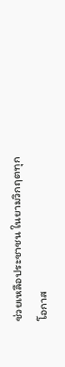ช่วยเหลือประชาชน ในยามวิกฤตทุกโอกาส